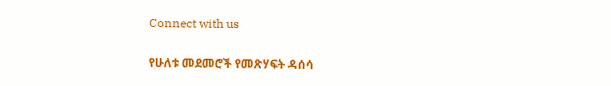Connect with us

የሁለቱ መደመሮች የመጽሃፍት ዳሰሳ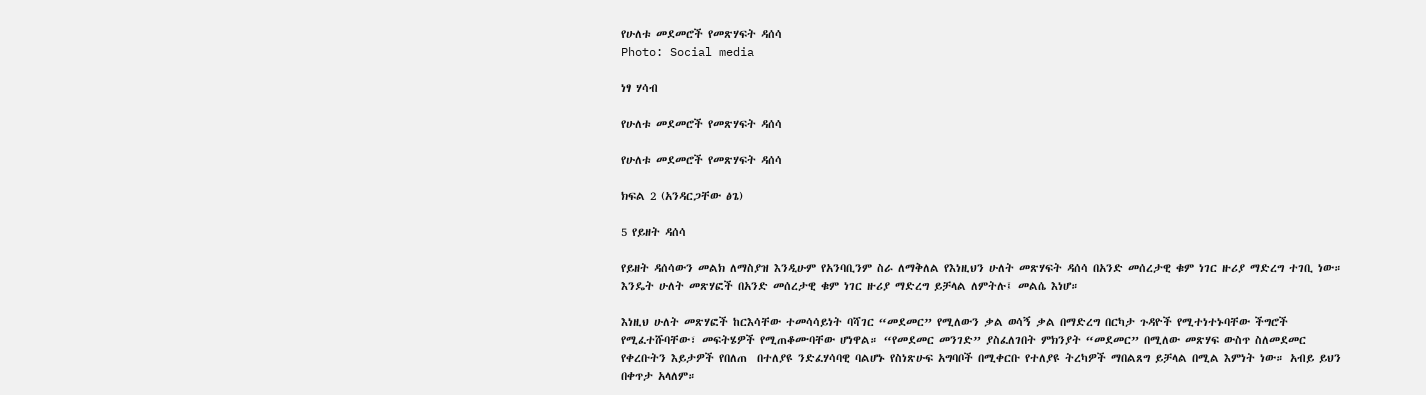የሁለቱ መደመሮች የመጽሃፍት ዳሰሳ
Photo: Social media

ነፃ ሃሳብ

የሁለቱ መደመሮች የመጽሃፍት ዳሰሳ

የሁለቱ መደመሮች የመጽሃፍት ዳሰሳ

ክፍል 2 (አንዳርጋቸው ፅጌ)

5 የይዘት ዳሰሳ

የይዘት ዳሰሳውን መልክ ለማስያዝ እንዲሁም የአንባቢንም ስራ ለማቅለል የእነዚህን ሁለት መጽሃፍት ዳሰሳ በአንድ መሰረታዊ ቁም ነገር ዙሪያ ማድረግ ተገቢ ነው። እንዴት ሁለት መጽሃፎች በአንድ መሰረታዊ ቁም ነገር ዙሪያ ማድረግ ይቻላል ለምትሉ፤ መልሴ እነሆ።

እነዚህ ሁለት መጽሃፎች ከርእሳቸው ተመሳሳይነት ባሻገር “መደመር” የሚለውን ቃል ወሳኝ ቃል በማድረግ በርካታ ጉዳዮች የሚተነተኑባቸው ችግሮች የሚፈተሹባቸው፣ መፍትሄዎች የሚጠቆሙባቸው ሆነዋል። “የመደመር መንገድ” ያስፈለገበት ምክንያት “መደመር” በሚለው መጽሃፍ ውስጥ ስለመደመር የቀረቡትን እይታዎች የበለጠ  በተለያዩ ንድፈሃሳባዊ ባልሆኑ የስነጽሁፍ አግባቦች በሚቀርቡ የተለያዩ ትረካዎች ማበልጸግ ይቻላል በሚል እምነት ነው። አብይ ይህን በቀጥታ አላለም።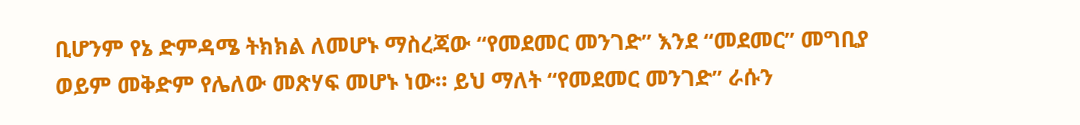ቢሆንም የኔ ድምዳሜ ትክክል ለመሆኑ ማስረጃው “የመደመር መንገድ” እንደ “መደመር” መግቢያ ወይም መቅድም የሌለው መጽሃፍ መሆኑ ነው። ይህ ማለት “የመደመር መንገድ” ራሱን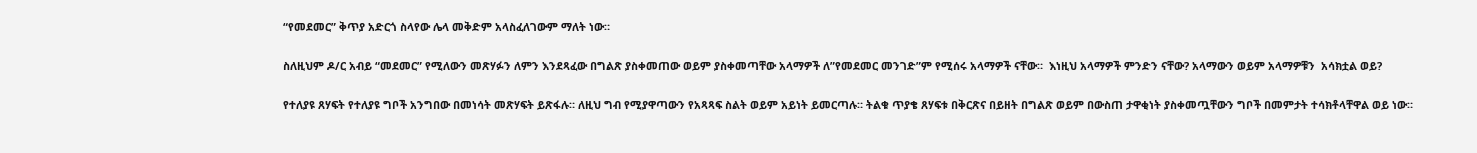“የመደመር” ቅጥያ አድርጎ ስላየው ሌላ መቅድም አላስፈለገውም ማለት ነው።

ስለዚህም ዶ/ር አብይ “መደመር” የሚለውን መጽሃፉን ለምን እንደጻፈው በግልጽ ያስቀመጠው ወይም ያስቀመጣቸው አላማዎች ለ”የመደመር መንገድ”ም የሚሰሩ አላማዎች ናቸው።  እነዚህ አላማዎች ምንድን ናቸው? አላማውን ወይም አላማዎቹን  አሳክቷል ወይ?

የተለያዩ ጸሃፍት የተለያዩ ግቦች አንግበው በመነሳት መጽሃፍት ይጽፋሉ። ለዚህ ግብ የሚያዋጣውን የአጻጻፍ ስልት ወይም አይነት ይመርጣሉ። ትልቁ ጥያቄ ጸሃፍቱ በቅርጽና በይዘት በግልጽ ወይም በውስጠ ታዋቂነት ያስቀመጧቸውን ግቦች በመምታት ተሳክቶላቸዋል ወይ ነው።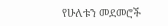የሁለቱን መደመሮች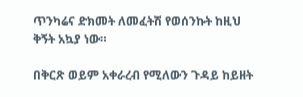ጥንካሬና ድክመት ለመፈትሽ የወሰንኩት ከዚህ ቅኝት አኳያ ነው።

በቅርጽ ወይም አቀራረብ የሚለውን ጉዳይ ከይዘት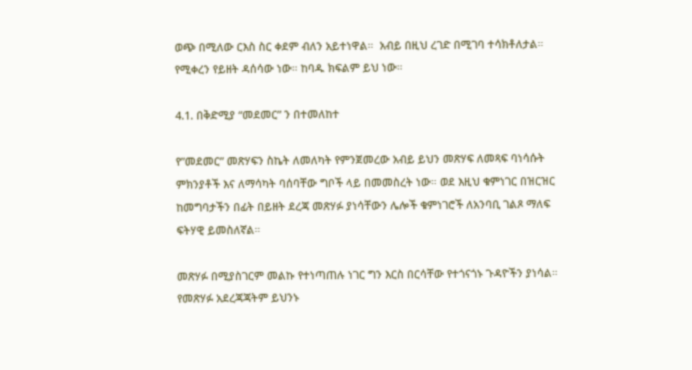ወጭ በሚለው ርእስ ስር ቀደም ብለን አይተነዋል።  አብይ በዚህ ረገድ በሚገባ ተሳክቶለታል። የሚቀረን የይዘት ዳሰሳው ነው። ከባዱ ክፍልም ይህ ነው።

4.1. በቅድሚያ “መደመር” ን በተመለከተ

የ”መደመር” መጽሃፍን ስኬት ለመለካት የምንጀመረው አብይ ይህን መጽሃፍ ለመጻፍ ባነሳሱት ምክንያቶች እና ለማሳካት ባሰባቸው ግቦች ላይ በመመስረት ነው። ወደ እዚህ ቁምነገር በዝርዝር ከመግባታችን በፊት በይዘት ደረጃ መጽሃፉ ያነሳቸውን ሌሎች ቁምነገሮች ለአንባቢ ገልጾ ማለፍ ፍትሃዊ ይመስለኛል።

መጽሃፉ በሚያስገርም መልኩ የተነጣጠሉ ነገር ግን እርስ በርሳቸው የተጎናጎኑ ጉዳዮችን ያነሳል። የመጽሃፉ አደረጃጃትም ይህንኑ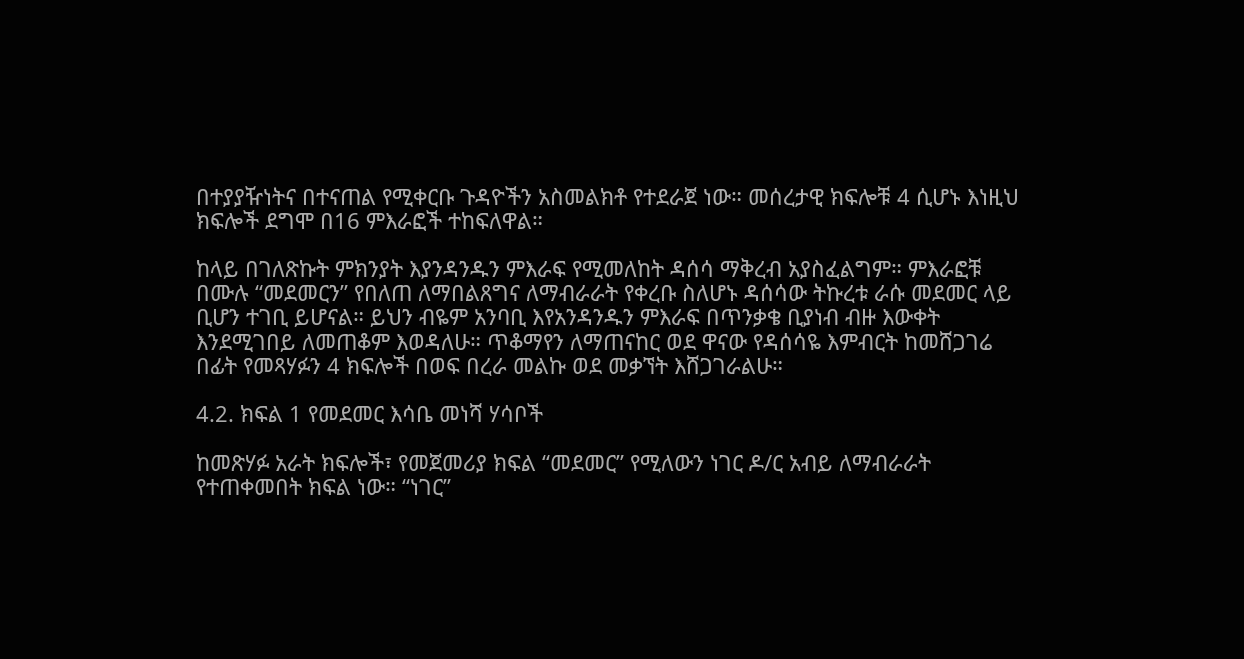በተያያዥነትና በተናጠል የሚቀርቡ ጉዳዮችን አስመልክቶ የተደራጀ ነው። መሰረታዊ ክፍሎቹ 4 ሲሆኑ እነዚህ ክፍሎች ደግሞ በ16 ምእራፎች ተከፍለዋል።

ከላይ በገለጽኩት ምክንያት እያንዳንዱን ምእራፍ የሚመለከት ዳሰሳ ማቅረብ አያስፈልግም። ምእራፎቹ በሙሉ “መደመርን” የበለጠ ለማበልጸግና ለማብራራት የቀረቡ ስለሆኑ ዳሰሳው ትኩረቱ ራሱ መደመር ላይ ቢሆን ተገቢ ይሆናል። ይህን ብዬም አንባቢ እየአንዳንዱን ምእራፍ በጥንቃቄ ቢያነብ ብዙ እውቀት እንደሚገበይ ለመጠቆም እወዳለሁ። ጥቆማየን ለማጠናከር ወደ ዋናው የዳሰሳዬ እምብርት ከመሸጋገሬ በፊት የመጻሃፉን 4 ክፍሎች በወፍ በረራ መልኩ ወደ መቃኘት እሸጋገራልሁ።

4.2. ክፍል 1 የመደመር እሳቤ መነሻ ሃሳቦች

ከመጽሃፉ አራት ክፍሎች፣ የመጀመሪያ ክፍል “መደመር” የሚለውን ነገር ዶ/ር አብይ ለማብራራት የተጠቀመበት ክፍል ነው። “ነገር”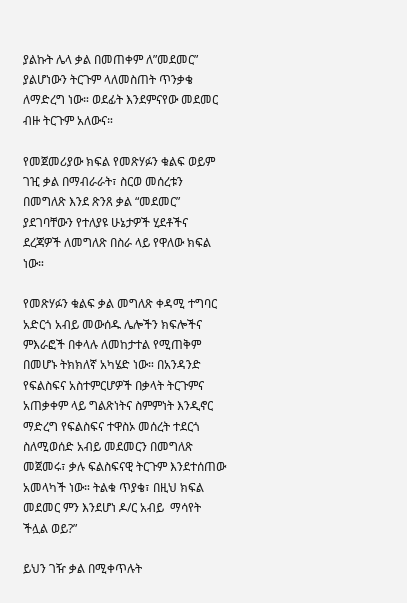ያልኩት ሌላ ቃል በመጠቀም ለ”መደመር” ያልሆነውን ትርጉም ላለመስጠት ጥንቃቄ ለማድረግ ነው። ወደፊት እንደምናየው መደመር ብዙ ትርጉም አለውና።

የመጀመሪያው ክፍል የመጽሃፉን ቁልፍ ወይም ገዢ ቃል በማብራራት፣ ስርወ መሰረቱን በመግለጽ እንደ ጽንጸ ቃል “መደመር” ያደገባቸውን የተለያዩ ሁኔታዎች ሂደቶችና ደረጃዎች ለመግለጽ በስራ ላይ የዋለው ክፍል ነው።

የመጽሃፉን ቁልፍ ቃል መግለጽ ቀዳሚ ተግባር አድርጎ አብይ መውሰዱ ሌሎችን ክፍሎችና ምእራፎች በቀላሉ ለመከታተል የሚጠቅም በመሆኑ ትክክለኛ አካሄድ ነው። በአንዳንድ የፍልስፍና አስተምርሆዎች በቃላት ትርጉምና አጠቃቀም ላይ ግልጽነትና ስምምነት እንዲኖር ማድረግ የፍልስፍና ተዋስኦ መሰረት ተደርጎ ስለሚወሰድ አብይ መደመርን በመግለጽ መጀመሩ፣ ቃሉ ፍልስፍናዊ ትርጉም እንደተሰጠው አመላካች ነው። ትልቁ ጥያቄ፣ በዚህ ክፍል መደመር ምን እንደሆነ ዶ/ር አብይ  ማሳየት ችሏል ወይ?”

ይህን ገዥ ቃል በሚቀጥሉት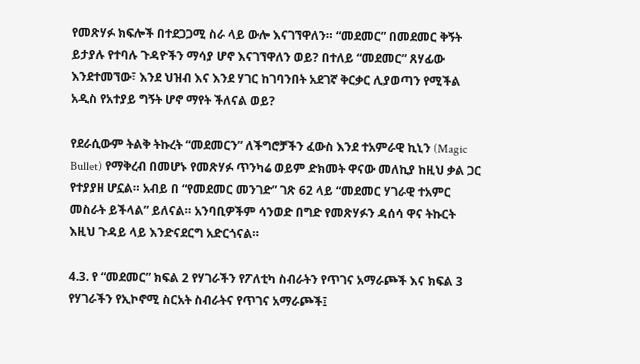የመጽሃፉ ክፍሎች በተደጋጋሚ ስራ ላይ ውሎ እናገኘዋለን። “መደመር” በመደመር ቅኝት ይታያሉ የተባሉ ጉዳዮችን ማሳያ ሆኖ እናገኘዋለን ወይ? በተለይ “መደመር” ጸሃፊው እንደተመኘው፣ እንደ ህዝብ እና እንደ ሃገር ከገባንበት አደገኛ ቅርቃር ሊያወጣን የሚችል አዲስ የአተያይ ግኝት ሆኖ ማየት ችለናል ወይ?

የደራሲውም ትልቅ ትኩረት “መደመርን” ለችግሮቻችን ፈውስ እንደ ተአምራዊ ኪኒን (Magic Bullet) የማቅረብ በመሆኑ የመጽሃፉ ጥንካሬ ወይም ድክመት ዋናው መለኪያ ከዚህ ቃል ጋር የተያያዘ ሆኗል። አብይ በ “የመደመር መንገድ” ገጽ 62 ላይ “መደመር ሃገራዊ ተአምር መስራት ይችላል” ይለናል። አንባቢዎችም ሳንወድ በግድ የመጽሃፉን ዳሰሳ ዋና ትኩርት እዚህ ጉዳይ ላይ እንድናደርግ አድርጎናል።

4.3. የ “መደመር” ክፍል 2 የሃገራችን የፖለቲካ ስብራትን የጥገና አማራጮች እና ክፍል 3 የሃገራችን የኢኮኖሚ ስርአት ስብራትና የጥገና አማራጮች፤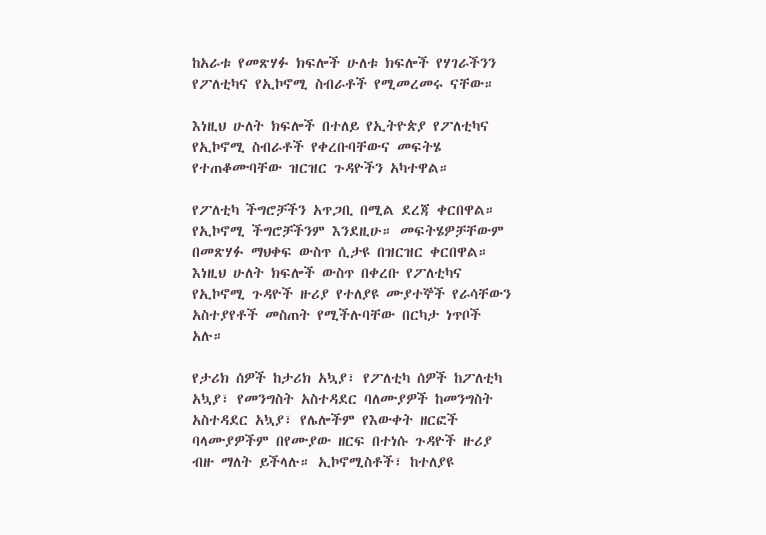ከአራቱ የመጽሃፉ ክፍሎች ሁለቱ ክፍሎች የሃገራችንን የፖለቲካና የኢኮኖሚ ስብራቶች የሚመረመሩ ናቸው።

እነዚህ ሁለት ክፍሎች በተለይ የኢትዮጵያ የፖለቲካና የኢኮኖሚ ስብራቶች የቀረቡባቸውና መፍትሄ የተጠቆሙባቸው ዝርዝር ጉዳዮችን አካተዋል።

የፖለቲካ ችግሮቻችን አጥጋቢ በሚል ደረጃ ቀርበዋል። የኢኮኖሚ ችግሮቻችንም እንደዚሁ። መፍትሄዎቻቸውም በመጽሃፉ ማህቀፍ ውስጥ ሲታዩ በዝርዝር ቀርበዋል። እነዚህ ሁለት ክፍሎች ውስጥ በቀረቡ የፖለቲካና የኢኮኖሚ ጉዳዮች ዙሪያ የተለያዩ ሙያተኞች የራሳቸውን አስተያየቶች መስጠት የሚችሉባቸው በርካታ ነጥቦች አሉ።

የታሪክ ሰዎች ከታሪክ አኳያ፣ የፖለቲካ ሰዎች ከፖለቲካ አኳያ፣ የመንግስት አስተዳደር ባለሙያዎች ከመንግስት አስተዳደር አኳያ፣ የሌሎችም የእውቀት ዘርፎች ባላሙያዎችም በየሙያው ዘርፍ በተነሱ ጉዳዮች ዙሪያ ብዙ ማለት ይችላሉ። ኢኮኖሚስቶች፣ ከተለያዩ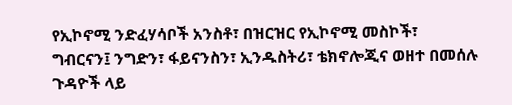የኢኮኖሚ ንድፈሃሳቦች አንስቶ፣ በዝርዝር የኢኮኖሚ መስኮች፣ ግብርናን፤ ንግድን፣ ፋይናንስን፣ ኢንዱስትሪ፣ ቴክኖሎጂና ወዘተ በመሰሉ ጉዳዮች ላይ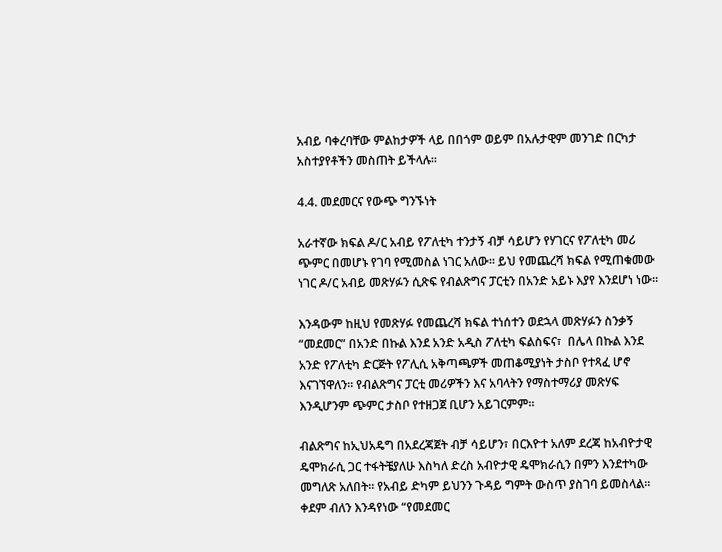አብይ ባቀረባቸው ምልከታዎች ላይ በበጎም ወይም በአሉታዊም መንገድ በርካታ አስተያየቶችን መስጠት ይችላሉ።

4.4. መደመርና የውጭ ግንኙነት

አራተኛው ክፍል ዶ/ር አብይ የፖለቲካ ተንታኝ ብቻ ሳይሆን የሃገርና የፖለቲካ መሪ ጭምር በመሆኑ የገባ የሚመስል ነገር አለው። ይህ የመጨረሻ ክፍል የሚጠቁመው ነገር ዶ/ር አብይ መጽሃፉን ሲጽፍ የብልጽግና ፓርቲን በአንድ አይኑ እያየ እንደሆነ ነው።

እንዳውም ከዚህ የመጽሃፉ የመጨረሻ ክፍል ተነሰተን ወደኋላ መጽሃፉን ስንቃኝ “መደመር” በአንድ በኩል እንደ አንድ አዲስ ፖለቲካ ፍልስፍና፣  በሌላ በኩል እንደ አንድ የፖለቲካ ድርጅት የፖሊሲ አቅጣጫዎች መጠቆሚያነት ታስቦ የተጻፈ ሆኖ እናገኘዋለን። የብልጽግና ፓርቲ መሪዎችን እና አባላትን የማስተማሪያ መጽሃፍ እንዲሆንም ጭምር ታስቦ የተዘጋጀ ቢሆን አይገርምም።

ብልጽግና ከኢህአዴግ በአደረጃጀት ብቻ ሳይሆን፣ በርእዮተ አለም ደረጃ ከአብዮታዊ ዴሞክራሲ ጋር ተፋትቼያለሁ እስካለ ድረስ አብዮታዊ ዴሞክራሲን በምን እንደተካው መግለጽ አለበት። የአብይ ድካም ይህንን ጉዳይ ግምት ውስጥ ያስገባ ይመስላል። ቀደም ብለን እንዳየነው “የመደመር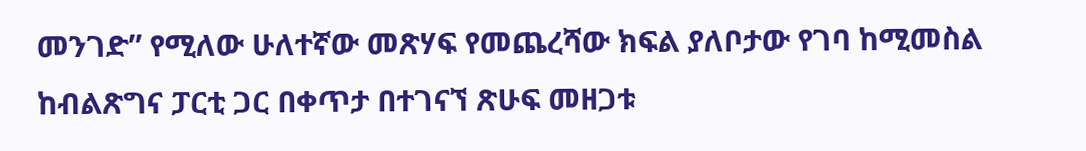መንገድ” የሚለው ሁለተኛው መጽሃፍ የመጨረሻው ክፍል ያለቦታው የገባ ከሚመስል ከብልጽግና ፓርቲ ጋር በቀጥታ በተገናኘ ጽሁፍ መዘጋቱ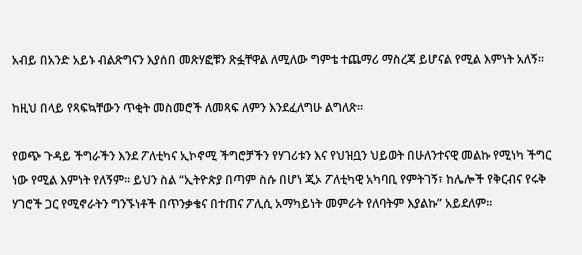አብይ በአንድ አይኑ ብልጽግናን እያሰበ መጽሃፎቹን ጽፏቸዋል ለሚለው ግምቴ ተጨማሪ ማስረጃ ይሆናል የሚል እምነት አለኝ።

ከዚህ በላይ የጻፍኳቸውን ጥቂት መስመሮች ለመጻፍ ለምን እንደፈለግሁ ልግለጽ።

የወጭ ጉዳይ ችግራችን እንደ ፖለቲካና ኢኮኖሚ ችግሮቻችን የሃገሪቱን እና የህዝቧን ህይወት በሁለንተናዊ መልኩ የሚነካ ችግር ነው የሚል እምነት የለኝም። ይህን ስል “ኢትዮጵያ በጣም ስሱ በሆነ ጂኦ ፖለቲካዊ አካባቢ የምትገኝ፣ ከሌሎች የቅርብና የሩቅ ሃገሮች ጋር የሚኖራትን ግንኙነቶች በጥንቃቄና በተጠና ፖሊሲ አማካይነት መምራት የለባትም እያልኩ” አይደለም።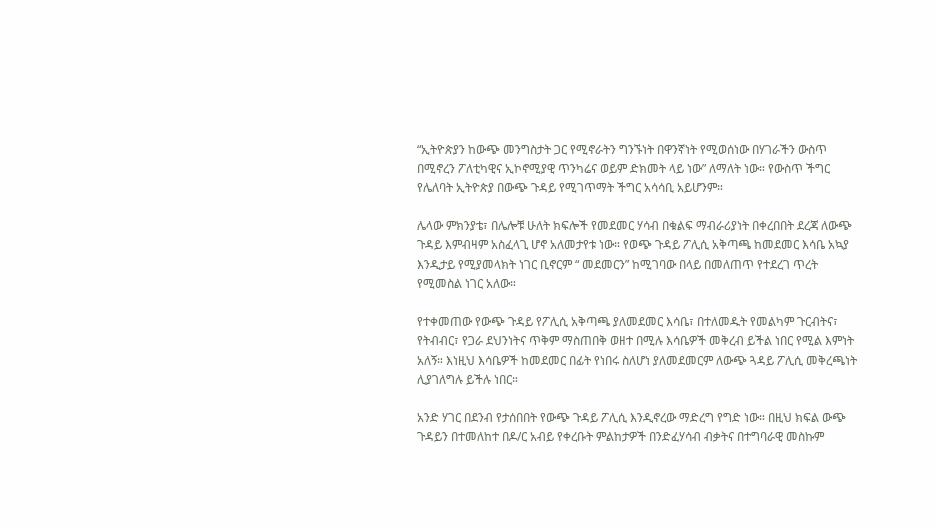“ኢትዮጵያን ከውጭ መንግስታት ጋር የሚኖራትን ግንኙነት በዋንኛነት የሚወሰነው በሃገራችን ውስጥ በሚኖረን ፖለቲካዊና ኢኮኖሚያዊ ጥንካሬና ወይም ድክመት ላይ ነው” ለማለት ነው። የውስጥ ችግር የሌለባት ኢትዮጵያ በውጭ ጉዳይ የሚገጥማት ችግር አሳሳቢ አይሆንም።

ሌላው ምክንያቴ፣ በሌሎቹ ሁለት ክፍሎች የመደመር ሃሳብ በቁልፍ ማብራሪያነት በቀረበበት ደረጃ ለውጭ ጉዳይ እምብዛም አስፈላጊ ሆኖ አለመታየቱ ነው። የወጭ ጉዳይ ፖሊሲ አቅጣጫ ከመደመር እሳቤ አኳያ እንዲታይ የሚያመላክት ነገር ቢኖርም “ መደመርን” ከሚገባው በላይ በመለጠጥ የተደረገ ጥረት የሚመስል ነገር አለው።

የተቀመጠው የውጭ ጉዳይ የፖሊሲ አቅጣጫ ያለመደመር እሳቤ፣ በተለመዱት የመልካም ጉርብትና፣ የትብብር፣ የጋራ ደህንነትና ጥቅም ማስጠበቅ ወዘተ በሚሉ እሳቤዎች መቅረብ ይችል ነበር የሚል እምነት አለኝ። እነዚህ እሳቤዎች ከመደመር በፊት የነበሩ ስለሆነ ያለመደመርም ለውጭ ጓዳይ ፖሊሲ መቅረጫነት ሊያገለግሉ ይችሉ ነበር።

አንድ ሃገር በደንብ የታሰበበት የውጭ ጉዳይ ፖሊሲ እንዲኖረው ማድረግ የግድ ነው። በዚህ ክፍል ውጭ ጉዳይን በተመለከተ በዶ/ር አብይ የቀረቡት ምልከታዎች በንድፈሃሳብ ብቃትና በተግባራዊ መስኩም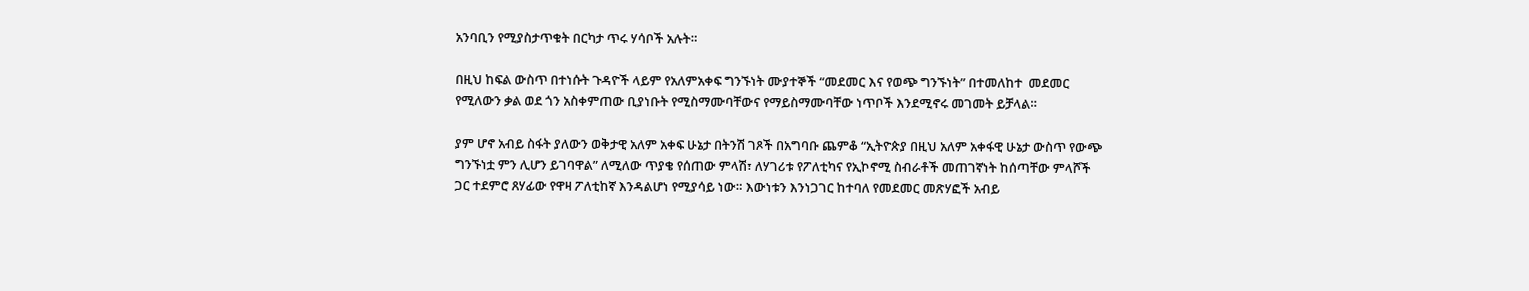አንባቢን የሚያስታጥቁት በርካታ ጥሩ ሃሳቦች አሉት።

በዚህ ከፍል ውስጥ በተነሱት ጉዳዮች ላይም የአለምአቀፍ ግንኙነት ሙያተኞች “መደመር እና የወጭ ግንኙነት” በተመለከተ  መደመር የሚለውን ቃል ወደ ጎን አስቀምጠው ቢያነቡት የሚስማሙባቸውና የማይስማሙባቸው ነጥቦች እንደሚኖሩ መገመት ይቻላል።

ያም ሆኖ አብይ ስፋት ያለውን ወቅታዊ አለም አቀፍ ሁኔታ በትንሽ ገጾች በአግባቡ ጨምቆ “ኢትዮጵያ በዚህ አለም አቀፋዊ ሁኔታ ውስጥ የውጭ ግንኙነቷ ምን ሊሆን ይገባዋል” ለሚለው ጥያቄ የሰጠው ምላሽ፣ ለሃገሪቱ የፖለቲካና የኢኮኖሚ ስብራቶች መጠገኛነት ከሰጣቸው ምላሾች ጋር ተደምሮ ጸሃፊው የዋዛ ፖለቲከኛ እንዳልሆነ የሚያሳይ ነው። እውነቱን እንነጋገር ከተባለ የመደመር መጽሃፎች አብይ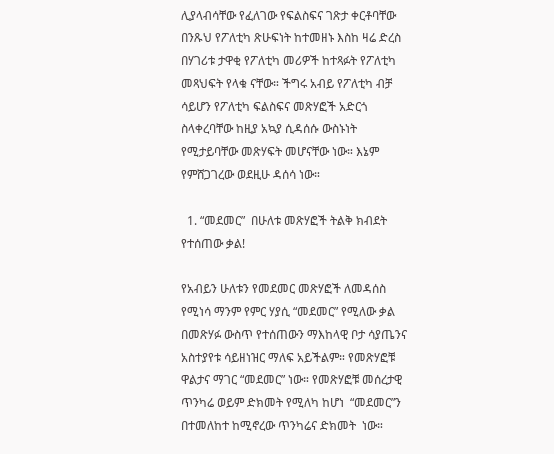ሊያላብሳቸው የፈለገው የፍልስፍና ገጽታ ቀርቶባቸው በንጹህ የፖለቲካ ጽሁፍነት ከተመዘኑ እስከ ዛሬ ድረስ በሃገሪቱ ታዋቂ የፖለቲካ መሪዎች ከተጻፉት የፖለቲካ መጻህፍት የላቁ ናቸው። ችግሩ አብይ የፖለቲካ ብቻ ሳይሆን የፖለቲካ ፍልስፍና መጽሃፎች አድርጎ ስላቀረባቸው ከዚያ አኳያ ሲዳሰሱ ውስኑነት የሚታይባቸው መጽሃፍት መሆናቸው ነው። እኔም የምሸጋገረው ወደዚሁ ዳሰሳ ነው።

  1. “መደመር”  በሁለቱ መጽሃፎች ትልቅ ክብደት የተሰጠው ቃል!

የአብይን ሁለቱን የመደመር መጽሃፎች ለመዳሰስ የሚነሳ ማንም የምር ሃያሲ “መደመር” የሚለው ቃል በመጽሃፉ ውስጥ የተሰጠውን ማእከላዊ ቦታ ሳያጤንና አስተያየቱ ሳይዘነዝር ማለፍ አይችልም። የመጽሃፎቹ ዋልታና ማገር “መደመር” ነው። የመጽሃፎቹ መሰረታዊ ጥንካሬ ወይም ድክመት የሚለካ ከሆነ  “መደመር”ን በተመለከተ ከሚኖረው ጥንካሬና ድክመት  ነው።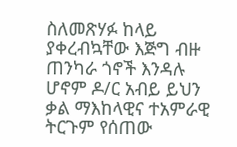ስለመጽሃፉ ከላይ ያቀረብኳቸው እጅግ ብዙ ጠንካራ ጎኖች እንዳሉ ሆኖም ዶ/ር አብይ ይህን ቃል ማእከላዊና ተአምራዊ ትርጉም የሰጠው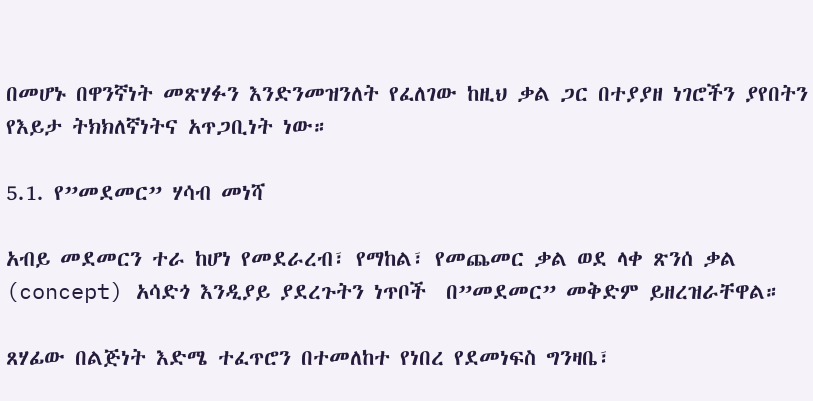በመሆኑ በዋንኛነት መጽሃፉን እንድንመዝንለት የፈለገው ከዚህ ቃል ጋር በተያያዘ ነገሮችን ያየበትን የእይታ ትክክለኛነትና አጥጋቢነት ነው።

5.1. የ”መደመር” ሃሳብ መነሻ

አብይ መደመርን ተራ ከሆነ የመደራረብ፣ የማከል፣ የመጨመር ቃል ወደ ላቀ ጽንሰ ቃል  (concept) አሳድጎ እንዲያይ ያደረጉትን ነጥቦች  በ”መደመር” መቅድም ይዘረዝራቸዋል።

ጸሃፊው በልጅነት እድሜ ተፈጥሮን በተመለከተ የነበረ የደመነፍስ ግንዛቤ፣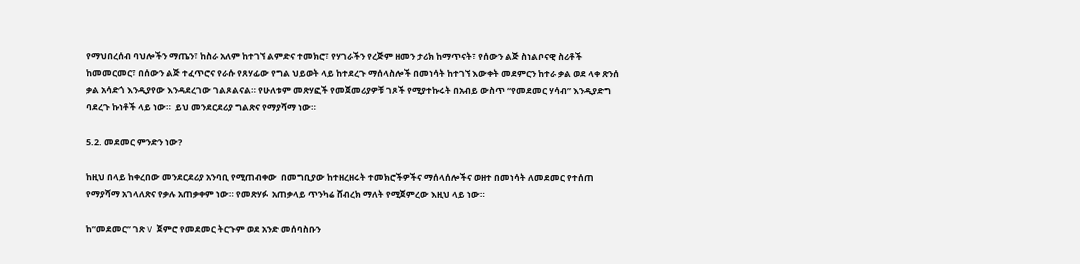የማህበረሰብ ባህሎችን ማጤን፣ ከስራ አለም ከተገኘ ልምድና ተመክሮ፣ የሃገራችን የረጅም ዘመን ታሪክ ከማጥናት፣ የሰውን ልጅ ስነልቦናዊ ስሪቶች ከመመርመር፣ በሰውን ልጅ ተፈጥሮና የራሱ የጸሃፊው የግል ህይወት ላይ ከተደረጉ ማሰላስሎች በመነሳት ከተገኘ እውቀት መደምርን ከተራ ቃል ወደ ላቀ ጽንሰ ቃል አሳድጎ እንዲያየው እንዳደረገው ገልጾልናል። የሁለቱም መጽሃፎች የመጀመሪያዎቹ ገጾች የሚያተኩሩት በአብይ ውስጥ “የመደመር ሃሳብ” እንዲያድግ ባደረጉ ኩነቶች ላይ ነው።  ይህ መንደርደሪያ ግልጽና የማያሻማ ነው።

5.2. መደመር ምንድን ነው?

ከዚህ በላይ ከቀረበው መንደርደሪያ አንባቢ የሚጠብቀው  በመግቢያው ከተዘረዘሩት ተመክሮችዎችና ማሰላሰሎችና ወዘተ በመነሳት ለመደመር የተሰጠ የማያሻማ አገላለጽና የቃሉ አጠቃቀም ነው። የመጽሃፉ  አጠቃላይ ጥንካሬ ሸብረክ ማለት የሚጀምረው እዚህ ላይ ነው።

ከ”መደመር” ገጽ V ጀምሮ የመደመር ትርጉም ወደ አንድ መሰባስቡን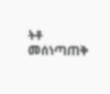ትቶ መሰነጣጠቅ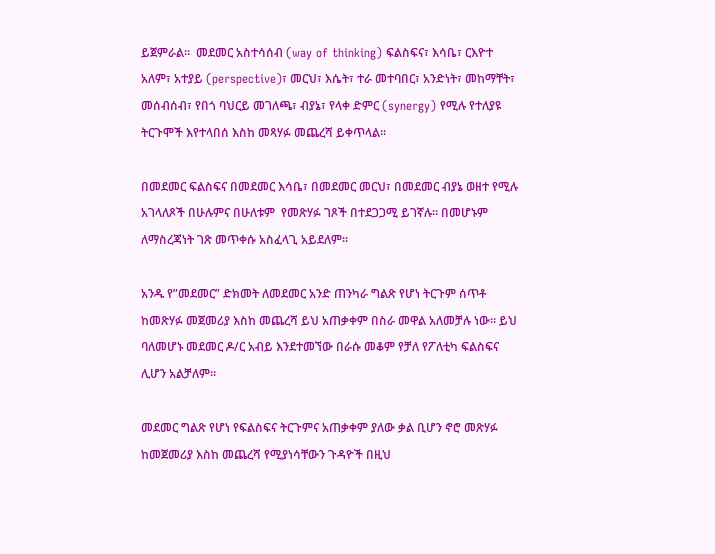ይጀምራል።  መደመር አስተሳሰብ (way of thinking) ፍልስፍና፣ እሳቤ፣ ርእዮተ አለም፣ አተያይ (perspective)፣ መርህ፣ እሴት፣ ተራ መተባበር፣ አንድነት፣ መከማቸት፣ መሰብሰብ፣ የበጎ ባህርይ መገለጫ፣ ብያኔ፣ የላቀ ድምር (synergy) የሚሉ የተለያዩ ትርጉሞች እየተላበሰ እስከ መጻሃፉ መጨረሻ ይቀጥላል።

በመደመር ፍልስፍና በመደመር እሳቤ፣ በመደመር መርህ፣ በመደመር ብያኔ ወዘተ የሚሉ አገላለጾች በሁሉምና በሁለቱም  የመጽሃፉ ገጾች በተደጋጋሚ ይገኛሉ። በመሆኑም ለማስረጃነት ገጽ መጥቀሱ አስፈላጊ አይደለም።

አንዱ የ”መደመር” ድክመት ለመደመር አንድ ጠንካራ ግልጽ የሆነ ትርጉም ሰጥቶ ከመጽሃፉ መጀመሪያ እስከ መጨረሻ ይህ አጠቃቀም በስራ መዋል አለመቻሉ ነው። ይህ ባለመሆኑ መደመር ዶ/ር አብይ እንደተመኘው በራሱ መቆም የቻለ የፖለቲካ ፍልስፍና ሊሆን አልቻለም።

መደመር ግልጽ የሆነ የፍልስፍና ትርጉምና አጠቃቀም ያለው ቃል ቢሆን ኖሮ መጽሃፉ ከመጀመሪያ እስከ መጨረሻ የሚያነሳቸውን ጉዳዮች በዚህ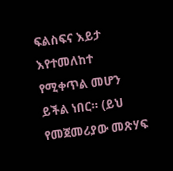ፍልስፍና እይታ እየተመለከተ የሚቀጥል መሆን ይችል ነበር። (ይህ የመጀመሪያው መጽሃፍ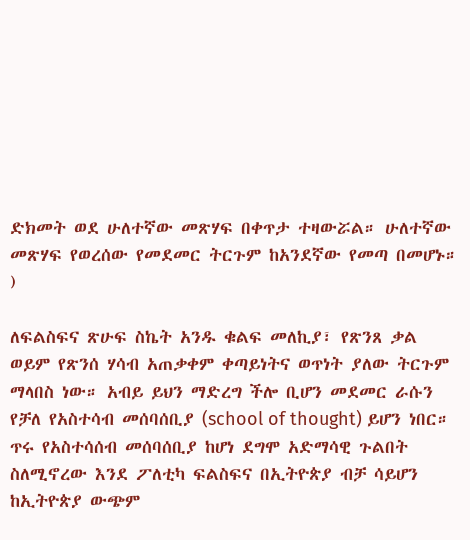ድክመት ወደ ሁለተኛው መጽሃፍ በቀጥታ ተዛውሯል። ሁለተኛው መጽሃፍ የወረሰው የመደመር ትርጉም ከአንደኛው የመጣ በመሆኑ። )

ለፍልስፍና ጽሁፍ ስኬት አንዱ ቁልፍ መለኪያ፣ የጽንጸ ቃል ወይም የጽንሰ ሃሳብ አጠቃቀም ቀጣይነትና ወጥነት ያለው ትርጉም ማላበስ ነው። አብይ ይህን ማድረግ ችሎ ቢሆን መደመር ራሱን የቻለ የአስተሳብ መሰባሰቢያ (school of thought) ይሆን ነበር። ጥሩ የአስተሳሰብ መሰባሰቢያ ከሆነ ደግሞ አድማሳዊ ጉልበት ስለሚኖረው እንደ ፖለቲካ ፍልስፍና በኢትዮጵያ ብቻ ሳይሆን ከኢትዮጵያ ውጭም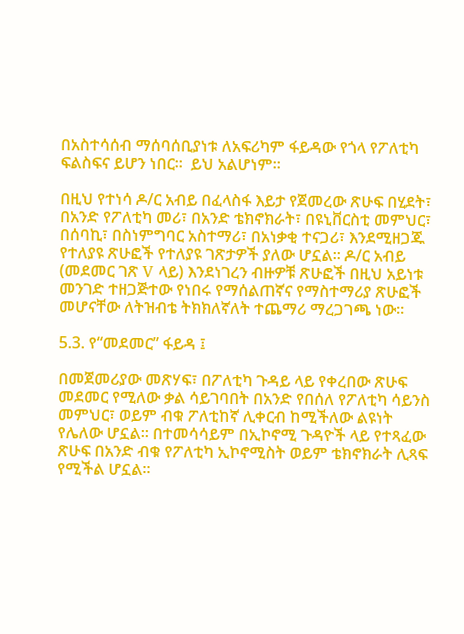በአስተሳሰብ ማሰባሰቢያነቱ ለአፍሪካም ፋይዳው የጎላ የፖለቲካ ፍልስፍና ይሆን ነበር።  ይህ አልሆነም።

በዚህ የተነሳ ዶ/ር አብይ በፈላስፋ እይታ የጀመረው ጽሁፍ በሂደት፣ በአንድ የፖለቲካ መሪ፣ በአንድ ቴክኖክራት፣ በዩኒቨርስቲ መምህር፣ በሰባኪ፣ በስነምግባር አስተማሪ፣ በአነቃቂ ተናጋሪ፣ እንደሚዘጋጁ የተለያዩ ጽሁፎች የተለያዩ ገጽታዎች ያለው ሆኗል። ዶ/ር አብይ (መደመር ገጽ V ላይ) እንደነገረን ብዙዎቹ ጽሁፎች በዚህ አይነቱ መንገድ ተዘጋጅተው የነበሩ የማሰልጠኛና የማስተማሪያ ጽሁፎች መሆናቸው ለትዝብቴ ትክክለኛለት ተጨማሪ ማረጋገጫ ነው።

5.3. የ“መደመር” ፋይዳ ፤

በመጀመሪያው መጽሃፍ፣ በፖለቲካ ጉዳይ ላይ የቀረበው ጽሁፍ መደመር የሚለው ቃል ሳይገባበት በአንድ የበሰለ የፖለቲካ ሳይንስ መምህር፣ ወይም ብቁ ፖለቲከኛ ሊቀርብ ከሚችለው ልዩነት የሌለው ሆኗል። በተመሳሳይም በኢኮኖሚ ጉዳዮች ላይ የተጻፈው ጽሁፍ በአንድ ብቁ የፖለቲካ ኢኮኖሚስት ወይም ቴክኖክራት ሊጻፍ የሚችል ሆኗል።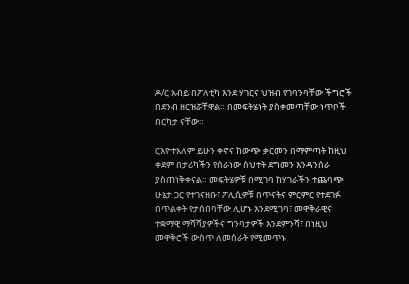ዶ/ር አብይ በፖለቲካ እንደ ሃገርና ህዝብ የገባንባቸው ችግሮች በደንብ ዘርዝሯቸዋል። በመፍትሄነት ያስቀመጣቸው ነጥቦች በርካታ ናቸው።

ርእዮተአለም ይሁን ቀኖና ከውጭ ቃርመን በማምጣት ከዚህ ቀደም በታሪካችን የሰራነው ስህተት ደግመን እንዳንሰራ ያስጠነቅቀናል። መፍትሄዎቹ በሚገባ ከሃገራችን ተጨባጭ ሁኔታ ጋር የተገናዘቡ፣ ፖሊሲዎቹ በጥናትና ምርምር የተደገፉ በጥልቀት የታሰበባቸው ሊሆኑ እንደሚገባ፣ መዋቅራዊና ተቋማዊ ማሻሻያዎችና ግንባታዎች እንደምንሻ፣ በነዚህ መዋቅሮች ውስጥ ለመስራት የሚመጥኑ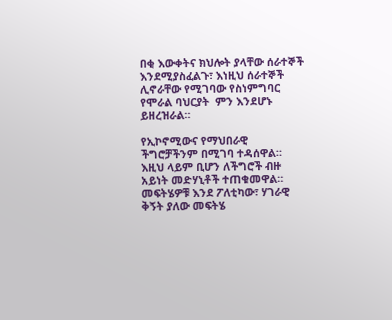በቂ እውቀትና ክህሎት ያላቸው ሰራተኞች እንደሚያስፈልጉ፣ እነዚህ ሰራተኞች ሊኖራቸው የሚገባው የስነምግባር የሞራል ባህርያት  ምን እንደሆኑ ይዘረዝራል።

የኢኮኖሚውና የማህበራዊ ችግሮቻችንም በሚገባ ተዳሰዋል። እዚህ ላይም ቢሆን ለችግሮች ብዙ አይነት መድሃኒቶች ተጠቁመዋል። መፍትሄዎቹ እንደ ፖለቲካው፣ ሃገራዊ ቅኝት ያለው መፍትሄ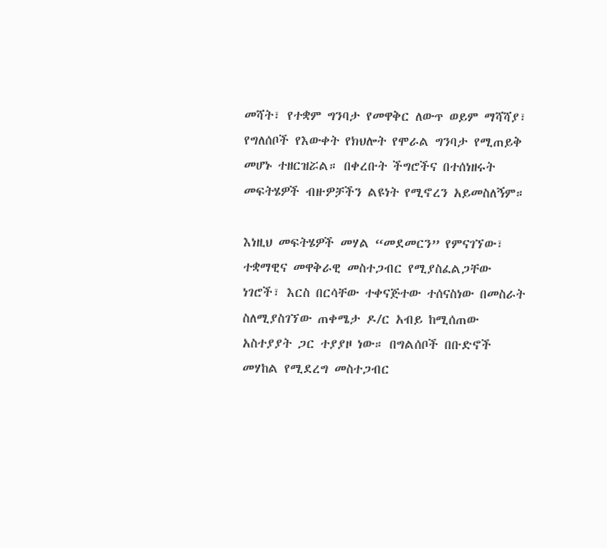መሻት፣ የተቋም ግንባታ የመዋቅር ለውጥ ወይም ማሻሻያ፣ የግለሰቦች የእውቀት የክህሎት የሞራል ግንባታ የሚጠይቅ መሆኑ ተዘርዝሯል። በቀረቡት ችግሮችና በተሰነዘሩት መፍትሄዎች ብዙዎቻችን ልዩነት የሚኖረን አይመስለኝም።

እነዚህ መፍትሄዎች መሃል “መደመርን” የምናገኘው፣ ተቋማዊና መዋቅራዊ መስተጋብር የሚያስፈልጋቸው ነገሮች፣ እርስ በርሳቸው ተቀናጅተው ተሰናስነው በመስራት ስለሚያስገኘው ጠቀሜታ ዶ/ር አብይ ከሚሰጠው አስተያያት ጋር ተያያዞ ነው። በግልሰቦች በቡድኖች መሃከል የሚደረግ መስተጋብር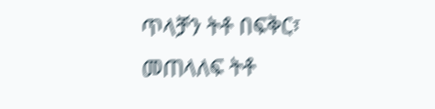ጥላቻን ትቶ በፍቅር፣ መጠላለፍ ትቶ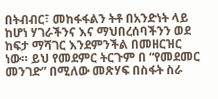በትብብር፣ መከፋፋልን ትቶ በአንድነት ላይ ከሆነ ሃገራችንና እና ማህበረሰባችንን ወደ ከፍታ ማሻገር እንደምንችል በመዘርዝር ነው። ይህ የመደምር ትርጉም በ “የመደመር መንገድ” በሚለው መጽሃፍ በስፋት ስራ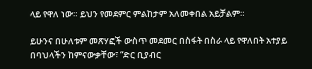ላይ የዋለ ነው። ይህን የመደምር ምልከታም አለመቀበል አይቻልም።

ይሁንና በሁለቱም መጽሃፎች ውስጥ መደመር በስፋት በስራ ላይ የዋለበት አተያይ  በባህላችን ከምናውቃቸው፣ “ድር ቢያብር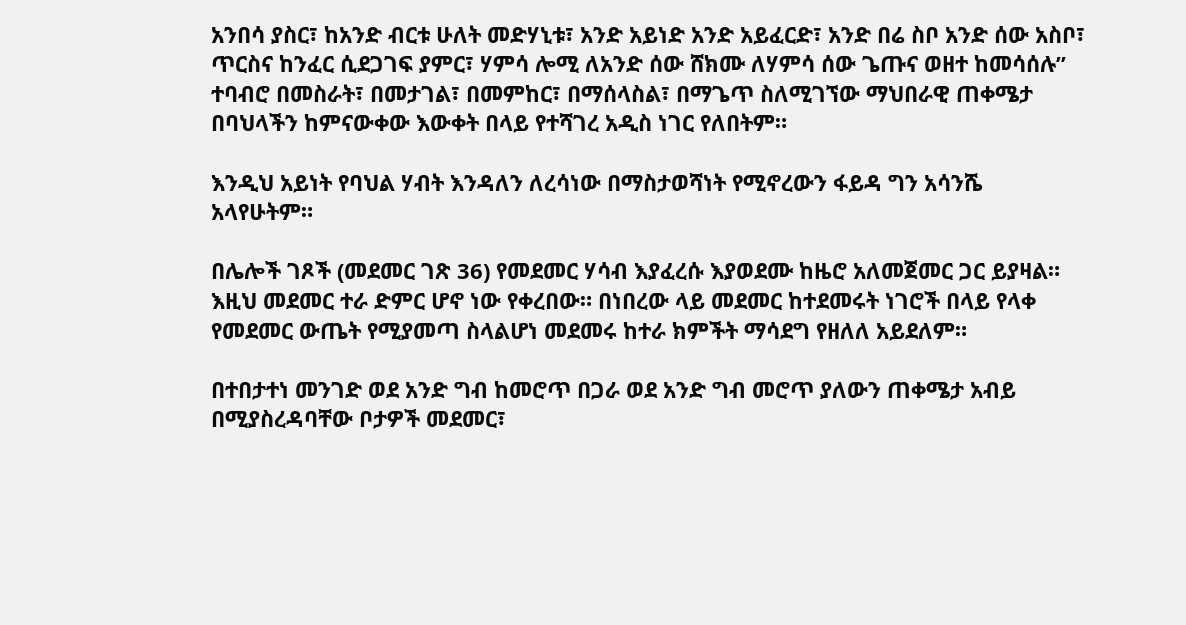አንበሳ ያስር፣ ከአንድ ብርቱ ሁለት መድሃኒቱ፣ አንድ አይነድ አንድ አይፈርድ፣ አንድ በሬ ስቦ አንድ ሰው አስቦ፣ ጥርስና ከንፈር ሲደጋገፍ ያምር፣ ሃምሳ ሎሚ ለአንድ ሰው ሸክሙ ለሃምሳ ሰው ጌጡና ወዘተ ከመሳሰሉ” ተባብሮ በመስራት፣ በመታገል፣ በመምከር፣ በማሰላስል፣ በማጌጥ ስለሚገኘው ማህበራዊ ጠቀሜታ በባህላችን ከምናውቀው እውቀት በላይ የተሻገረ አዲስ ነገር የለበትም።

እንዲህ አይነት የባህል ሃብት እንዳለን ለረሳነው በማስታወሻነት የሚኖረውን ፋይዳ ግን አሳንሼ አላየሁትም።

በሌሎች ገጾች (መደመር ገጽ 36) የመደመር ሃሳብ እያፈረሱ እያወደሙ ከዜሮ አለመጀመር ጋር ይያዛል። እዚህ መደመር ተራ ድምር ሆኖ ነው የቀረበው። በነበረው ላይ መደመር ከተደመሩት ነገሮች በላይ የላቀ የመደመር ውጤት የሚያመጣ ስላልሆነ መደመሩ ከተራ ክምችት ማሳደግ የዘለለ አይደለም።

በተበታተነ መንገድ ወደ አንድ ግብ ከመሮጥ በጋራ ወደ አንድ ግብ መሮጥ ያለውን ጠቀሜታ አብይ በሚያስረዳባቸው ቦታዎች መደመር፣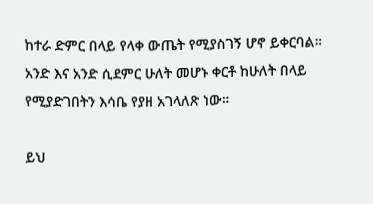ከተራ ድምር በላይ የላቀ ውጤት የሚያስገኝ ሆኖ ይቀርባል። አንድ እና አንድ ሲደምር ሁለት መሆኑ ቀርቶ ከሁለት በላይ የሚያድገበትን እሳቤ የያዘ አገላለጽ ነው።

ይህ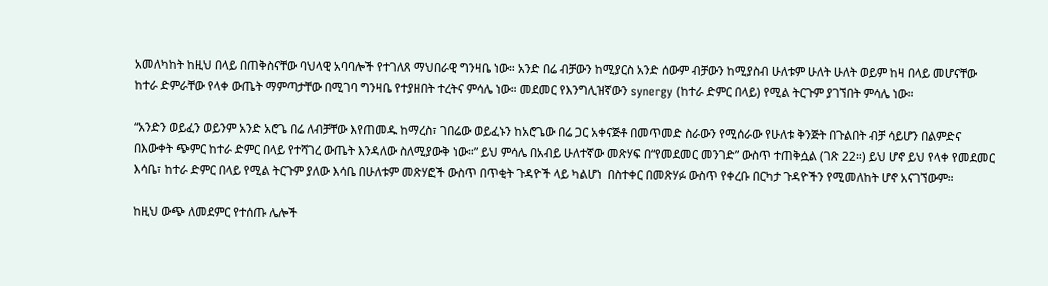አመለካከት ከዚህ በላይ በጠቅስናቸው ባህላዊ አባባሎች የተገለጸ ማህበራዊ ግንዛቤ ነው። አንድ በሬ ብቻውን ከሚያርስ አንድ ሰውም ብቻውን ከሚያስብ ሁለቱም ሁለት ሁለት ወይም ከዛ በላይ መሆናቸው ከተራ ድምራቸው የላቀ ውጤት ማምጣታቸው በሚገባ ግንዛቤ የተያዘበት ተረትና ምሳሌ ነው። መደመር የእንግሊዝኛውን synergy (ከተራ ድምር በላይ) የሚል ትርጉም ያገኘበት ምሳሌ ነው።

“አንድን ወይፈን ወይንም አንድ አሮጌ በሬ ለብቻቸው እየጠመዱ ከማረስ፣ ገበሬው ወይፈኑን ከአሮጌው በሬ ጋር አቀናጅቶ በመጥመድ ስራውን የሚሰራው የሁለቱ ቅንጅት በጉልበት ብቻ ሳይሆን በልምድና በእውቀት ጭምር ከተራ ድምር በላይ የተሻገረ ውጤት እንዳለው ስለሚያውቅ ነው።” ይህ ምሳሌ በአብይ ሁለተኛው መጽሃፍ በ“የመደመር መንገድ” ውስጥ ተጠቅሷል (ገጽ 22።) ይህ ሆኖ ይህ የላቀ የመደመር እሳቤ፣ ከተራ ድምር በላይ የሚል ትርጉም ያለው እሳቤ በሁለቱም መጽሃፎች ውስጥ በጥቂት ጉዳዮች ላይ ካልሆነ  በስተቀር በመጽሃፉ ውስጥ የቀረቡ በርካታ ጉዳዮችን የሚመለከት ሆኖ አናገኘውም።

ከዚህ ውጭ ለመደምር የተሰጡ ሌሎች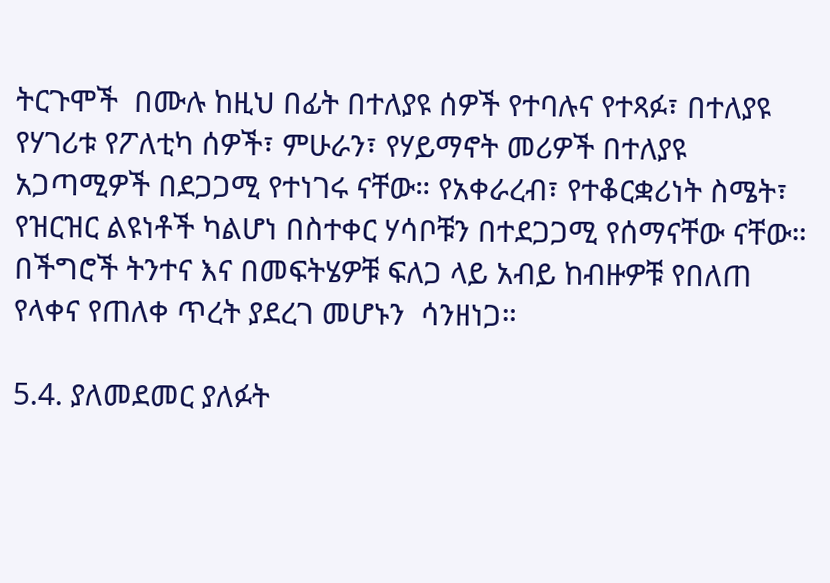ትርጉሞች  በሙሉ ከዚህ በፊት በተለያዩ ሰዎች የተባሉና የተጻፉ፣ በተለያዩ የሃገሪቱ የፖለቲካ ሰዎች፣ ምሁራን፣ የሃይማኖት መሪዎች በተለያዩ አጋጣሚዎች በደጋጋሚ የተነገሩ ናቸው። የአቀራረብ፣ የተቆርቋሪነት ስሜት፣ የዝርዝር ልዩነቶች ካልሆነ በስተቀር ሃሳቦቹን በተደጋጋሚ የሰማናቸው ናቸው። በችግሮች ትንተና እና በመፍትሄዎቹ ፍለጋ ላይ አብይ ከብዙዎቹ የበለጠ የላቀና የጠለቀ ጥረት ያደረገ መሆኑን  ሳንዘነጋ።

5.4. ያለመደመር ያለፉት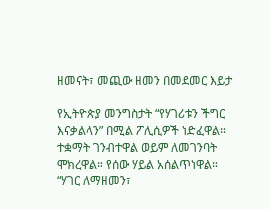ዘመናት፣ መጪው ዘመን በመደመር እይታ

የኢትዮጵያ መንግስታት “የሃገሪቱን ችግር እናቃልላን” በሚል ፖሊሲዎች ነድፈዋል። ተቋማት ገንብተዋል ወይም ለመገንባት ሞክረዋል። የሰው ሃይል አሰልጥነዋል። “ሃገር ለማዘመን፣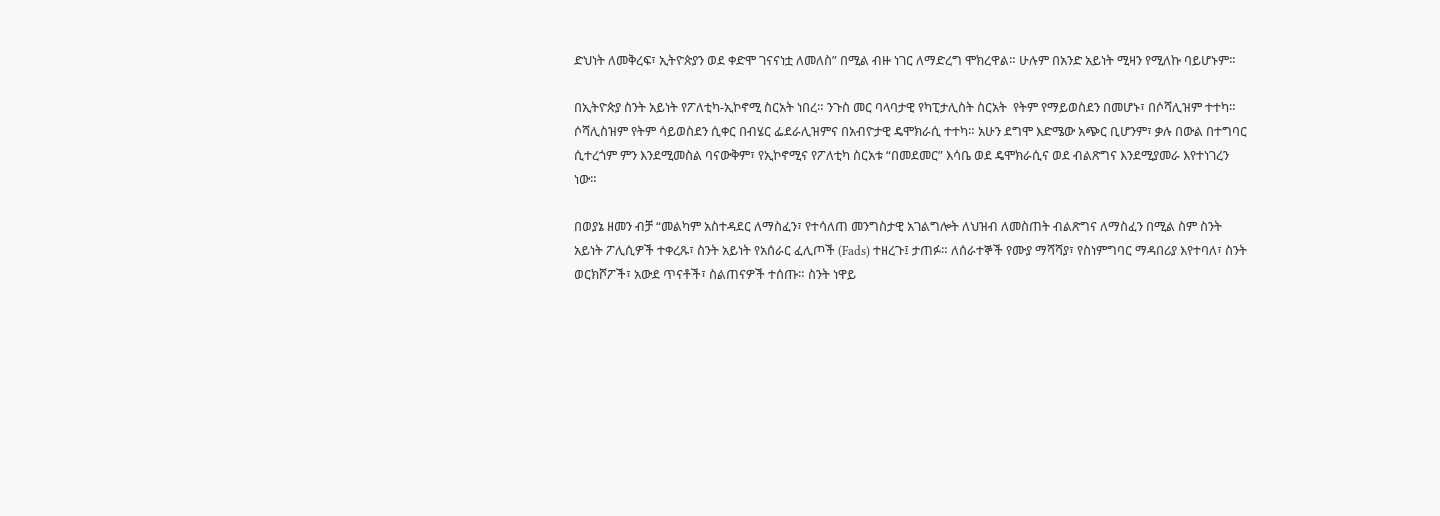ድህነት ለመቅረፍ፣ ኢትዮጵያን ወደ ቀድሞ ገናናነቷ ለመለስ” በሚል ብዙ ነገር ለማድረግ ሞክረዋል። ሁሉም በአንድ አይነት ሚዛን የሚለኩ ባይሆኑም።

በኢትዮጵያ ስንት አይነት የፖለቲካ-ኢኮኖሚ ስርአት ነበረ። ንጉስ መር ባላባታዊ የካፒታሊስት ስርአት  የትም የማይወስደን በመሆኑ፣ በሶሻሊዝም ተተካ። ሶሻሊስዝም የትም ሳይወስደን ሲቀር በብሄር ፌደራሊዝምና በአብዮታዊ ዴሞክራሲ ተተካ። አሁን ደግሞ እድሜው አጭር ቢሆንም፣ ቃሉ በውል በተግባር ሲተረጎም ምን እንደሚመስል ባናውቅም፣ የኢኮኖሚና የፖለቲካ ስርአቱ “በመደመር” እሳቤ ወደ ዴሞክራሲና ወደ ብልጽግና እንደሚያመራ እየተነገረን ነው።

በወያኔ ዘመን ብቻ “መልካም አስተዳደር ለማስፈን፣ የተሳለጠ መንግስታዊ አገልግሎት ለህዝብ ለመስጠት ብልጽግና ለማስፈን በሚል ስም ስንት አይነት ፖሊሲዎች ተቀረጹ፣ ስንት አይነት የአሰራር ፈሊጦች (Fads) ተዘረጉ፤ ታጠፉ። ለሰራተኞች የሙያ ማሻሻያ፣ የስነምግባር ማዳበሪያ እየተባለ፣ ስንት ወርክሾፖች፣ አውደ ጥናቶች፣ ስልጠናዎች ተሰጡ። ስንት ነዋይ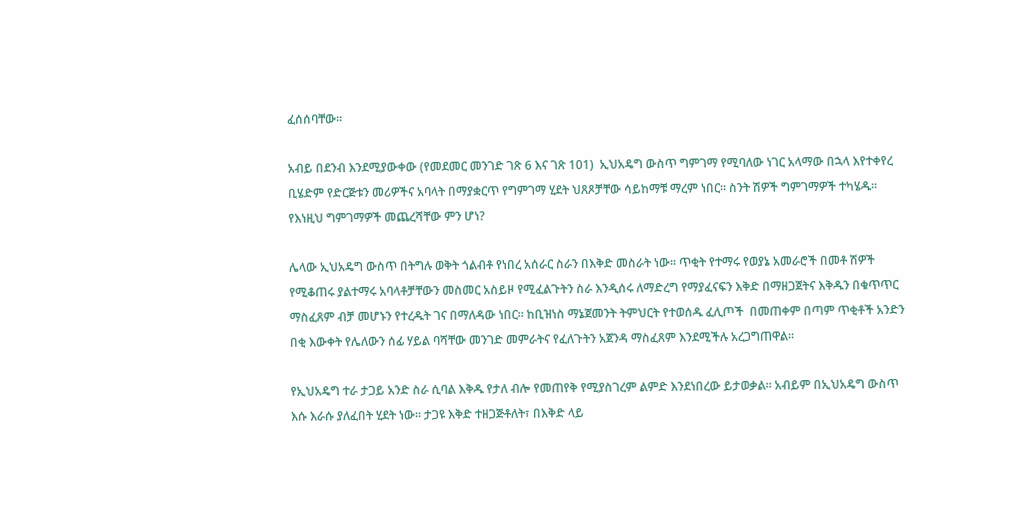ፈሰሰባቸው።

አብይ በደንብ እንደሚያውቀው (የመደመር መንገድ ገጽ 6 እና ገጽ 101)  ኢህአዴግ ውስጥ ግምገማ የሚባለው ነገር አላማው በኋላ እየተቀየረ ቢሄድም የድርጅቱን መሪዎችና አባላት በማያቋርጥ የግምገማ ሂደት ህጸጾቻቸው ሳይከማቹ ማረም ነበር። ስንት ሽዎች ግምገማዎች ተካሄዱ። የእነዚህ ግምገማዎች መጨረሻቸው ምን ሆነ?

ሌላው ኢህአዴግ ውስጥ በትግሉ ወቅት ጎልብቶ የነበረ አሰራር ስራን በእቅድ መስራት ነው። ጥቂት የተማሩ የወያኔ አመራሮች በመቶ ሽዎች የሚቆጠሩ ያልተማሩ አባላቶቻቸውን መስመር አስይዞ የሚፈልጉትን ስራ እንዲሰሩ ለማድረግ የማያፈናፍን እቅድ በማዘጋጀትና እቅዱን በቁጥጥር ማስፈጸም ብቻ መሆኑን የተረዱት ገና በማለዳው ነበር። ከቢዝነስ ማኔጀመንት ትምህርት የተወሰዱ ፈሊጦች  በመጠቀም በጣም ጥቂቶች አንድን በቂ እውቀት የሌለውን ሰፊ ሃይል ባሻቸው መንገድ መምራትና የፈለጉትን አጀንዳ ማስፈጸም እንደሚችሉ አረጋግጠዋል።

የኢህአዴግ ተራ ታጋይ አንድ ስራ ሲባል እቅዱ የታለ ብሎ የመጠየቅ የሚያስገረም ልምድ እንደነበረው ይታወቃል። አብይም በኢህአዴግ ውስጥ እሱ እራሱ ያለፈበት ሂደት ነው። ታጋዩ እቅድ ተዘጋጅቶለት፣ በእቅድ ላይ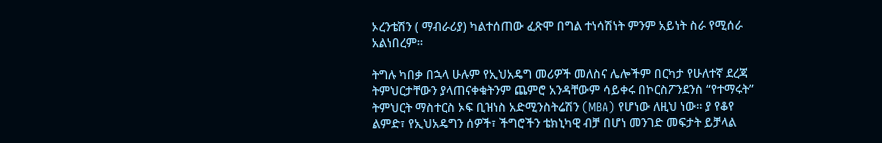ኦረንቴሽን ( ማብራሪያ) ካልተሰጠው ፈጽሞ በግል ተነሳሽነት ምንም አይነት ስራ የሚሰራ አልነበረም።

ትግሉ ካበቃ በኋላ ሁሉም የኢህአዴግ መሪዎች መለስና ሌሎችም በርካታ የሁለተኛ ደረጃ ትምህርታቸውን ያላጠናቀቁትንም ጨምሮ አንዳቸውም ሳይቀሩ በኮርስፖንደንስ “የተማሩት” ትምህርት ማስተርስ ኦፍ ቢዝነስ አድሚንስትሬሽን (MBA) የሆነው ለዚህ ነው። ያ የቆየ ልምድ፣ የኢህአዴግን ሰዎች፣ ችግሮችን ቴክኒካዊ ብቻ በሆነ መንገድ መፍታት ይቻላል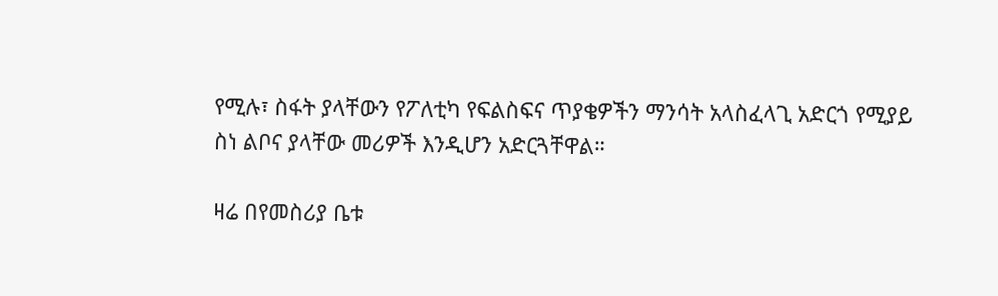የሚሉ፣ ስፋት ያላቸውን የፖለቲካ የፍልስፍና ጥያቄዎችን ማንሳት አላስፈላጊ አድርጎ የሚያይ ስነ ልቦና ያላቸው መሪዎች እንዲሆን አድርጓቸዋል።

ዛሬ በየመስሪያ ቤቱ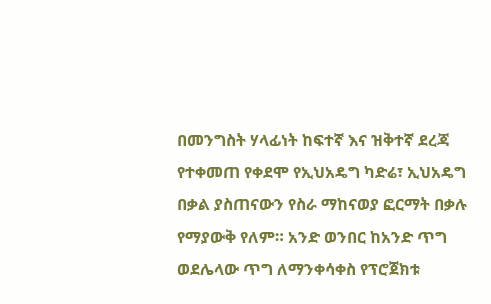በመንግስት ሃላፊነት ከፍተኛ እና ዝቅተኛ ደረጃ የተቀመጠ የቀደሞ የኢህአዴግ ካድሬ፣ ኢህአዴግ በቃል ያስጠናውን የስራ ማከናወያ ፎርማት በቃሉ የማያውቅ የለም። አንድ ወንበር ከአንድ ጥግ ወደሌላው ጥግ ለማንቀሳቀስ የፕሮጀክቱ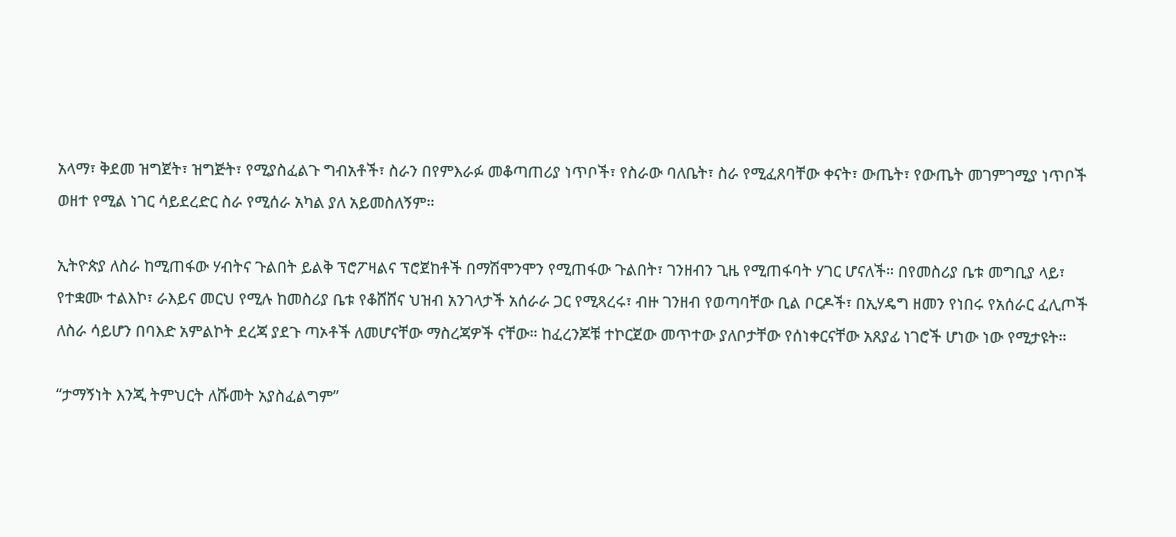አላማ፣ ቅደመ ዝግጀት፣ ዝግጅት፣ የሚያስፈልጉ ግብአቶች፣ ስራን በየምእራፉ መቆጣጠሪያ ነጥቦች፣ የስራው ባለቤት፣ ስራ የሚፈጸባቸው ቀናት፣ ውጤት፣ የውጤት መገምገሚያ ነጥቦች ወዘተ የሚል ነገር ሳይደረድር ስራ የሚሰራ አካል ያለ አይመስለኝም።

ኢትዮጵያ ለስራ ከሚጠፋው ሃብትና ጉልበት ይልቅ ፕሮፖዛልና ፕሮጀከቶች በማሽሞንሞን የሚጠፋው ጉልበት፣ ገንዘብን ጊዜ የሚጠፋባት ሃገር ሆናለች። በየመስሪያ ቤቱ መግቢያ ላይ፣ የተቋሙ ተልእኮ፣ ራእይና መርህ የሚሉ ከመስሪያ ቤቱ የቆሸሸና ህዝብ አንገላታች አሰራራ ጋር የሚጻረሩ፣ ብዙ ገንዘብ የወጣባቸው ቢል ቦርዶች፣ በኢሃዴግ ዘመን የነበሩ የአሰራር ፈሊጦች ለስራ ሳይሆን በባእድ አምልኮት ደረጃ ያደጉ ጣኦቶች ለመሆናቸው ማስረጃዎች ናቸው። ከፈረንጆቹ ተኮርጀው መጥተው ያለቦታቸው የሰነቀርናቸው አጸያፊ ነገሮች ሆነው ነው የሚታዩት።

“ታማኝነት እንጂ ትምህርት ለሹመት አያስፈልግም”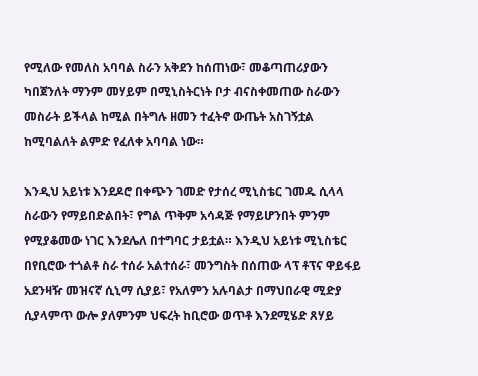የሚለው የመለስ አባባል ስራን አቅደን ከሰጠነው፣ መቆጣጠሪያውን ካበጀንለት ማንም መሃይም በሚኒስትርነት ቦታ ብናስቀመጠው ስራውን መስራት ይችላል ከሚል በትግሉ ዘመን ተፈትኖ ውጤት አስገኝቷል ከሚባልለት ልምድ የፈለቀ አባባል ነው።

እንዲህ አይነቱ እንደዶሮ በቀጭን ገመድ የታሰረ ሚኒስቴር ገመዱ ሲላላ ስራውን የማይበድልበት፣ የግል ጥቅም አሳዳጅ የማይሆንበት ምንም የሚያቆመው ነገር እንደሌለ በተግባር ታይቷል። እንዲህ አይነቱ ሚኒስቴር በየቢሮው ተጎልቶ ስራ ተሰራ አልተሰራ፣ መንግስት በሰጠው ላፕ ቶፕና ዋይፋይ አደንዛዥ መዝናኛ ሲኒማ ሲያይ፣ የአለምን አሉባልታ በማህበራዊ ሚድያ ሲያላምጥ ውሎ ያለምንም ህፍረት ከቢሮው ወጥቶ እንደሚሄድ ጸሃይ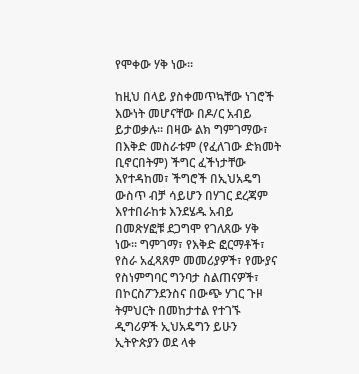የሞቀው ሃቅ ነው።

ከዚህ በላይ ያስቀመጥኳቸው ነገሮች እውነት መሆናቸው በዶ/ር አብይ ይታወቃሉ። በዛው ልክ ግምገማው፣ በእቅድ መስራቱም (የፈለገው ድክመት ቢኖርበትም) ችግር ፈችነታቸው እየተዳከመ፣ ችግሮች በኢህአዴግ ውስጥ ብቻ ሳይሆን በሃገር ደረጃም እየተበራከቱ እንደሄዱ አብይ በመጽሃፎቹ ደጋግሞ የገለጸው ሃቅ ነው። ግምገማ፣ የእቅድ ፎርማቶች፣ የስራ አፈጻጸም መመሪያዎች፣ የሙያና የስነምግባር ግንባታ ስልጠናዎች፣ በኮርስፖንደንስና በውጭ ሃገር ጉዞ ትምህርት በመከታተል የተገኙ ዲግሪዎች ኢህአዴግን ይሁን ኢትዮጵያን ወደ ላቀ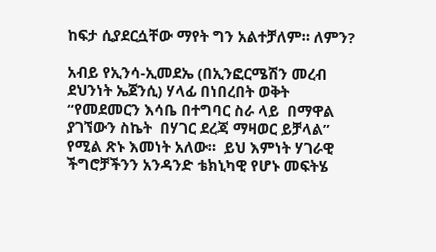ከፍታ ሲያደርሷቸው ማየት ግን አልተቻለም። ለምን?

አብይ የኢንሳ-ኢመደኤ (በኢንፎርሜሽን መረብ ደህንነት ኤጀንሲ) ሃላፊ በነበረበት ወቅት “የመደመርን እሳቤ በተግባር ስራ ላይ  በማዋል ያገኘውን ስኬት  በሃገር ደረጃ ማዛወር ይቻላል” የሚል ጽኑ እመነት አለው።  ይህ እምነት ሃገራዊ ችግሮቻችንን አንዳንድ ቴክኒካዊ የሆኑ መፍትሄ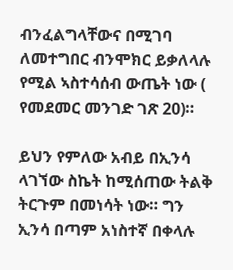ብንፈልግላቸውና በሚገባ ለመተግበር ብንሞክር ይቃለላሉ የሚል ኣስተሳሰብ ውጤት ነው ( የመደመር መንገድ ገጽ 20)።

ይህን የምለው አብይ በኢንሳ ላገኘው ስኬት ከሚሰጠው ትልቅ ትርጉም በመነሳት ነው። ግን ኢንሳ በጣም አነስተኛ በቀላሉ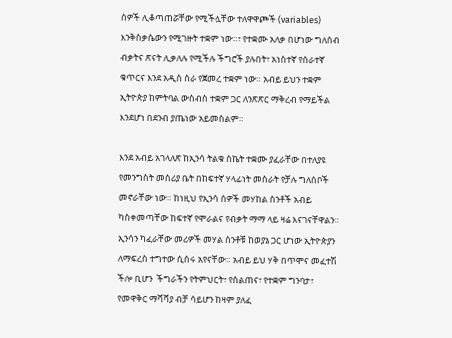ሰዎች ሊቆጣጠሯቸው የሚችሏቸው ተለዋዋጮች (variables) እንቅስቃሴውን የሚገዙት ተቋም ነው።፣ የተቋሙ አለቃ በሆነው ግለሰብ ብቃትና ጽናት ሊቃለሉ የሚችሉ ችግሮች ያሉበት፣ አነስተኛ የሰራተኛ ቁጥርና እንደ አዲስ ስራ የጀመረ ተቋም ነው። አብይ ይህን ተቋም  ኢትዮጵያ ከምትባል ውስብስ ተቋም ጋር ለንጽጽር ማቅረብ የማይችል እንደሆነ በደንብ ያጤነው አይመስልም።

እንደ አብይ አገላለጽ ከኢንሳ ትልቁ ስኬት ተቋሙ ያፈራቸው በተለያዩ የመንግስት መስሪያ ቤት በከፍተኛ ሃላፊነት መስራት የቻሉ ግለሰቦች መኖራቸው ነው። ከነዚህ የኢንሳ ሰዎች መሃከል ስንቶች አብይ ካስቀመጣቸው ከፍተኛ የሞራልና የብቃት ማማ ላይ ዛሬ እናገናቸዋልን። ኢንሳን ካፈራቸው መሪዎች መሃል ስንቶቹ ከወያኔ ጋር ሆነው ኢትዮጵያን ለማፍረስ ተግተው ሲሰሩ አየናቸው። አብይ ይህ ሃቅ በጥሞና መፈተሽ ችሎ ቢሆን  ችግራችን የትምህርት፣ የስልጠና፣ የተቋም ግንባታ፣ የመዋቅር ማሻሻያ ብቻ ሳይሆን ከዛም ያለፈ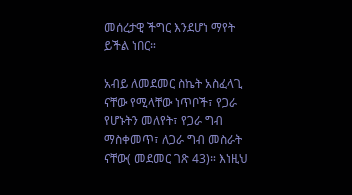መሰረታዊ ችግር እንደሆነ ማየት ይችል ነበር።

አብይ ለመደመር ስኬት አስፈላጊ ናቸው የሚላቸው ነጥቦች፣ የጋራ የሆኑትን መለየት፣ የጋራ ግብ ማስቀመጥ፣ ለጋራ ግብ መስራት ናቸው( መደመር ገጽ 43)። እነዚህ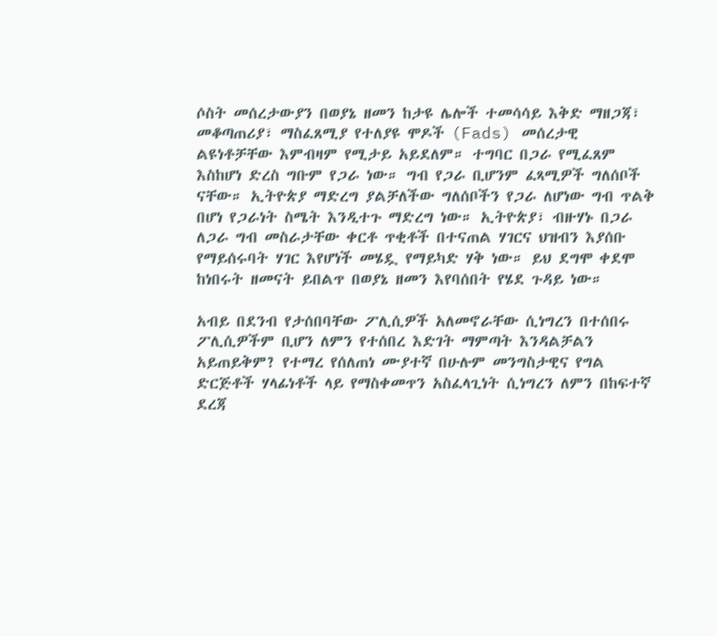ሶስት መሰረታውያን በወያኔ ዘመን ከታዩ ሌሎች ተመሳሳይ እቅድ ማዘጋጃ፣ መቆጣጠሪያ፣ ማስፈጸሚያ የተለያዩ ሞዶች (Fads) መሰረታዊ ልዩነቶቻቸው እምብዛም የሚታይ አይደለም። ተግባር በጋራ የሚፈጸም እስከሆነ ድረስ ግቡም የጋራ ነው። ግብ የጋራ ቢሆንም ፈጻሚዎች ግለሰቦች ናቸው። ኢትዮጵያ ማድረግ ያልቻለችው ግለሰቦችን የጋራ ለሆነው ግብ ጥልቅ በሆነ የጋራነት ስሜት እንዲተጉ ማድረግ ነው። ኢትዮጵያ፣ ብዙሃኑ በጋራ ለጋራ ግብ መስራታቸው ቀርቶ ጥቂቶች በተናጠል ሃገርና ህዝብን እያሰቡ የማይሰሩባት ሃገር እየሆነች መሄዷ የማይካድ ሃቅ ነው። ይህ ደግሞ ቀደሞ ከነበሩት ዘመናት ይበልጥ በወያኔ ዘመን እየባሰበት የሄደ ጉዳይ ነው።

አብይ በደንብ የታሰበባቸው ፖሊሲዎች አለመኖራቸው ሲነግረን በተሰበሩ ፖሊሲዎችም ቢሆን ለምን የተሰበረ እድገት ማምጣት እንዳልቻልን አይጠይቅም? የተማረ የሰለጠነ ሙያተኛ በሁሉም መንግስታዊና የግል ድርጅቶች ሃላፊነቶች ላይ የማስቀመጥን አስፈላጊነት ሲነግረን ለምን በከፍተኛ ደረጃ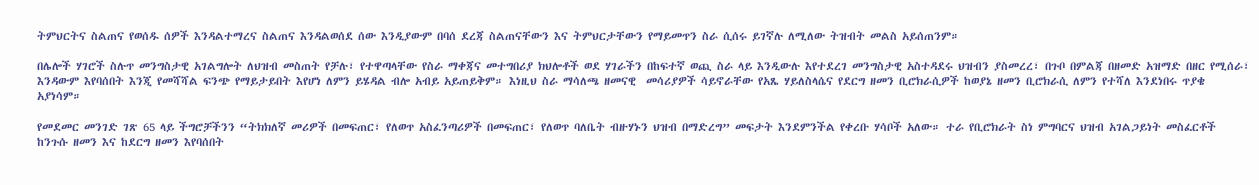ትምህርትና ስልጠና የወሰዱ ሰዎች እንዳልተማረና ስልጠና እንዳልወሰደ ሰው እንዲያውም በባሰ ደረጃ ስልጠናቸውን እና ትምህርታቸውን የማይመጥን ስራ ሲሰሩ ይገኛሉ ለሚለው ትዝብት መልስ አይሰጠንም።

በሌሎች ሃገሮች ስሉጥ መንግስታዊ አገልግሎት ለህዝብ መስጠት የቻሉ፣ የተዋጣላቸው የስራ ማቀጃና መተግበሪያ ክህሎቶች ወደ ሃገራችን በከፍተኛ ወጪ ስራ ላይ እንዲውሉ እየተደረገ መንግስታዊ አስተዳደሩ ህዝብን ያስመረረ፣ በጉቦ በምልጃ በዘመድ አዝማድ በዘር የሚሰራ፣ እንዳውም እየባሰበት እንጂ የመሻሻል ፍንጭ የማይታይበት እየሆነ ለምን ይሄዳል ብሎ አብይ አይጠይቅም። እነዚህ ስራ ማሳለጫ ዘመናዊ  መሳሪያዎች ሳይኖራቸው የአጼ ሃይለስላሴና የደርግ ዘመን ቢሮክራሲዎች ከወያኔ ዘመን ቢሮክራሲ ለምን የተሻለ እንደነበሩ ጥያቄ አያነሳም።

የመደመር መንገድ ገጽ 65 ላይ ችግሮቻችንን “ትክክለኛ መሪዎች በመፍጠር፣ የለወጥ አስፈንጣሪዎች በመፍጠር፣ የለወጥ ባለቤት ብዙሃኑን ህዝብ በማድረግ” መፍታት እንደምንችል የቀረቡ ሃሳቦች አለው። ተራ የቢሮክራት ስነ ምግባርና ህዝብ አገልጋይነት መስፈርቶች ከንጉሱ ዘመን እና ከደርግ ዘመን እየባሰበት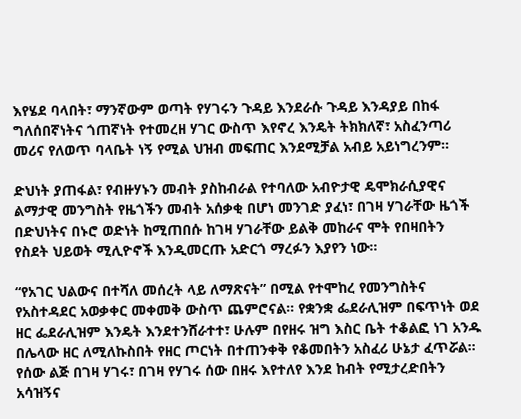እየሄደ ባላበት፣ ማንኛውም ወጣት የሃገሩን ጉዳይ እንደራሱ ጉዳይ እንዳያይ በከፋ ግለሰበኛነትና ጎጠኛነት የተመረዘ ሃገር ውስጥ እየኖረ እንዴት ትክክለኛ፣ አስፈንጣሪ መሪና የለወጥ ባላቤት ነኝ የሚል ህዝብ መፍጠር እንደሚቻል አብይ አይነግረንም።

ድህነት ያጠፋል፣ የብዙሃኑን መብት ያስከብራል የተባለው አብዮታዊ ዴሞክራሲያዊና ልማታዊ መንግስት የዜጎችን መብት አሰቃቂ በሆነ መንገድ ያፈነ፣ በገዛ ሃገራቸው ዜጎች በድህነትና በኑሮ ወድነት ከሚጠበሱ ከገዛ ሃገራቸው ይልቅ መከራና ሞት የበዛበትን የስደት ህይወት ሚሊዮኖች እንዲመርጡ አድርጎ ማረፉን እያየን ነው።

“የአገር ህልውና በተሻለ መሰረት ላይ ለማጽናት” በሚል የተሞከረ የመንግስትና የአስተዳደር አወቃቀር መቀመቅ ውስጥ ጨምሮናል። የቋንቋ ፌደራሊዝም በፍጥነት ወደ ዘር ፌደራሊዝም እንዴት እንደተንሸራተተ፣ ሁሉም በየዘሩ ዝግ እስር ቤት ተቆልፎ ነገ አንዱ በሌላው ዘር ለሚለኩስበት የዘር ጦርነት በተጠንቀቅ የቆመበትን አስፈሪ ሁኔታ ፈጥሯል። የሰው ልጅ በገዛ ሃገሩ፣ በገዛ የሃገሩ ሰው በዘሩ እየተለየ እንደ ከብት የሚታረድበትን አሳዝኝና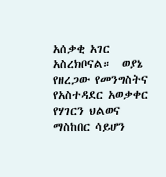አሰቃቂ አገር አስረክቦናል።  ወያኔ የዘረጋው የመንግስትና የአስተዳደር አወቃቀር የሃገርን ህልወና ማስከበር ሳይሆን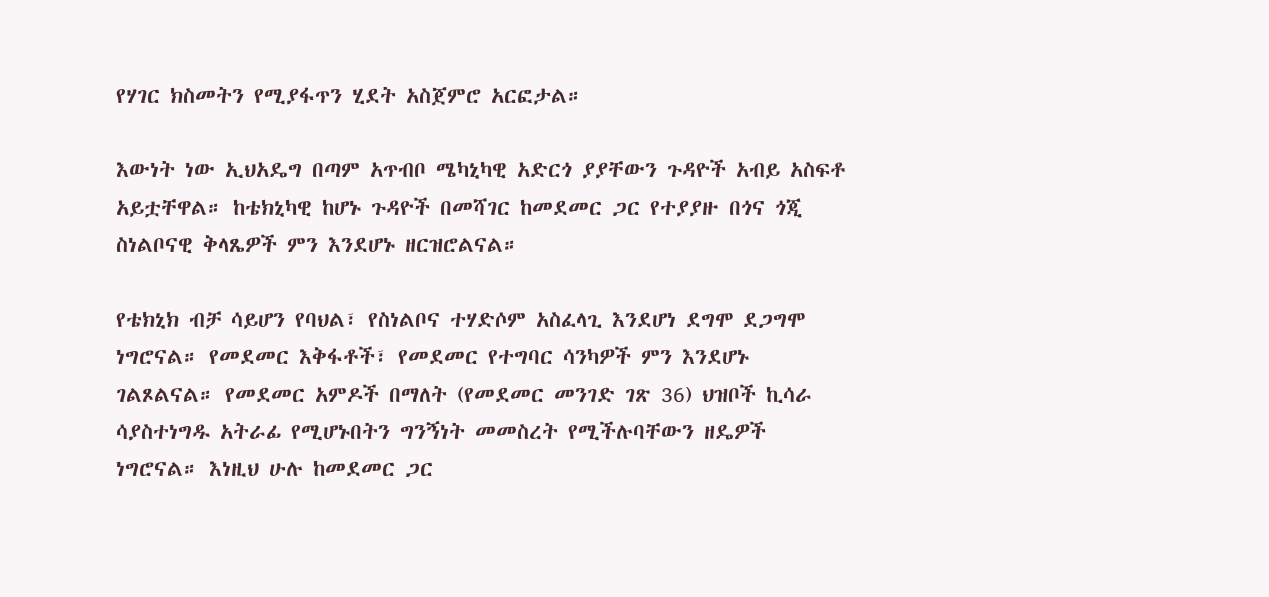የሃገር ክስመትን የሚያፋጥን ሂደት አስጀምሮ አርፎታል።

እውነት ነው ኢህአዴግ በጣም አጥብቦ ሜካኒካዊ አድርጎ ያያቸውን ጉዳዮች አብይ አስፍቶ አይቷቸዋል። ከቴክኒካዊ ከሆኑ ጉዳዮች በመሻገር ከመደመር ጋር የተያያዙ በጎና ጎጂ ስነልቦናዊ ቅላጼዎች ምን እንደሆኑ ዘርዝሮልናል።

የቴክኒክ ብቻ ሳይሆን የባህል፣ የስነልቦና ተሃድሶም አስፈላጊ እንደሆነ ደግሞ ደጋግሞ ነግሮናል። የመደመር እቅፋቶች፣ የመደመር የተግባር ሳንካዎች ምን እንደሆኑ ገልጾልናል። የመደመር አምዶች በማለት (የመደመር መንገድ ገጽ 36) ህዝቦች ኪሳራ ሳያስተነግዱ አትራፊ የሚሆኑበትን ግንኝነት መመስረት የሚችሉባቸውን ዘዴዎች ነግሮናል። እነዚህ ሁሉ ከመደመር ጋር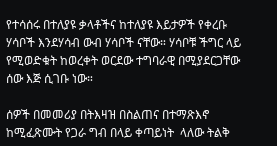የተሳሰሩ በተለያዩ ቃላቶችና ከተለያዩ እይታዎች የቀረቡ ሃሳቦች እንደሃሳብ ውብ ሃሳቦች ናቸው። ሃሳቦቹ ችግር ላይ የሚወድቁት ከወረቀት ወርደው ተግባራዊ በሚያደርጋቸው ሰው እጅ ሲገቡ ነው።

ሰዎች በመመሪያ በትእዛዝ በስልጠና በተማጽእኖ ከሚፈጽሙት የጋራ ግብ በላይ ቀጣይነት  ላለው ትልቅ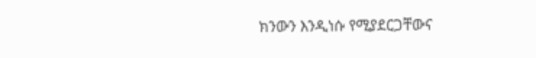ክንውን እንዲነሱ የሚያደርጋቸውና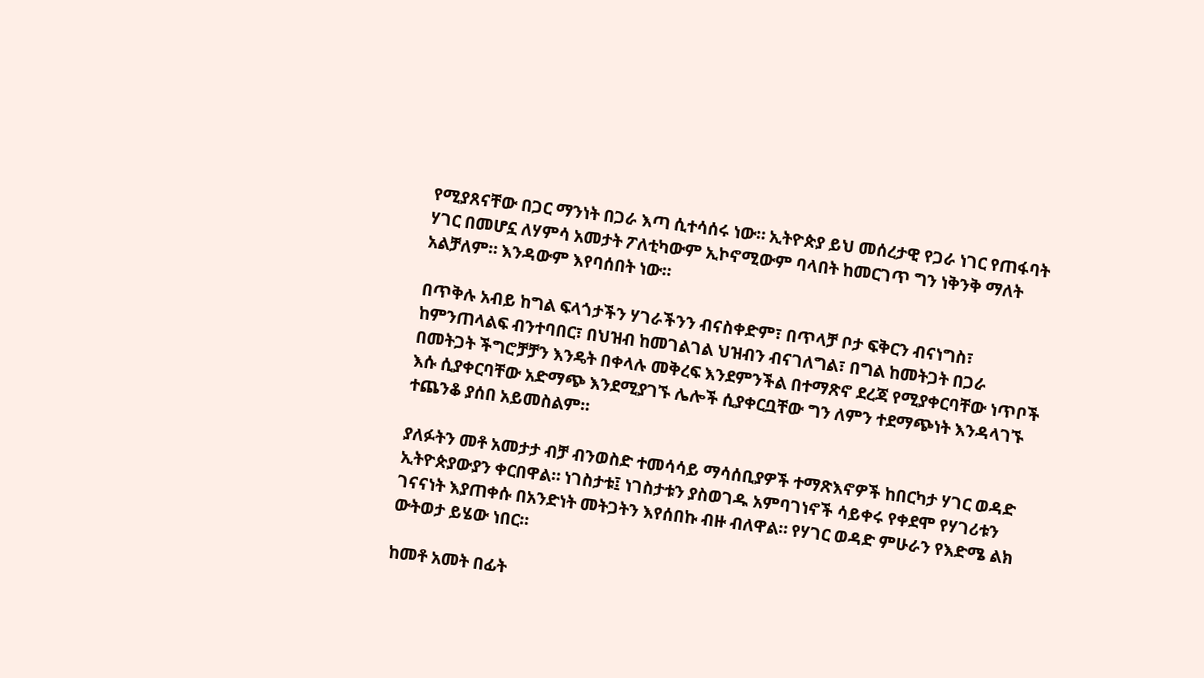የሚያጸናቸው በጋር ማንነት በጋራ እጣ ሲተሳሰሩ ነው። ኢትዮጵያ ይህ መሰረታዊ የጋራ ነገር የጠፋባት ሃገር በመሆኗ ለሃምሳ አመታት ፖለቲካውም ኢኮኖሚውም ባላበት ከመርገጥ ግን ነቅንቅ ማለት አልቻለም። እንዳውም እየባሰበት ነው።

በጥቅሉ አብይ ከግል ፍላጎታችን ሃገራችንን ብናስቀድም፣ በጥላቻ ቦታ ፍቅርን ብናነግስ፣ ከምንጠላልፍ ብንተባበር፣ በህዝብ ከመገልገል ህዝብን ብናገለግል፣ በግል ከመትጋት በጋራ በመትጋት ችግሮቻቻን እንዴት በቀላሉ መቅረፍ እንደምንችል በተማጽኖ ደረጃ የሚያቀርባቸው ነጥቦች እሱ ሲያቀርባቸው አድማጭ እንደሚያገኙ ሌሎች ሲያቀርቧቸው ግን ለምን ተደማጭነት እንዳላገኙ ተጨንቆ ያሰበ አይመስልም።

ያለፉትን መቶ አመታታ ብቻ ብንወስድ ተመሳሳይ ማሳሰቢያዎች ተማጽእኖዎች ከበርካታ ሃገር ወዳድ ኢትዮጵያውያን ቀርበዋል። ነገስታቱ፤ ነገስታቱን ያስወገዱ አምባገነኖች ሳይቀሩ የቀደሞ የሃገሪቱን ገናናነት እያጠቀሱ በአንድነት መትጋትን እየሰበኩ ብዙ ብለዋል። የሃገር ወዳድ ምሁራን የእድሜ ልክ ውትወታ ይሄው ነበር።

ከመቶ አመት በፊት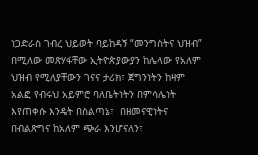ነጋድራስ ገብረ ህይወት ባይከዳኝ “መንግስትና ህዝብ” በሚለው መጽሃፋቸው ኢትዮጵያውያን ከሌላው የአለም ህዝብ የሚለያቸውን ገናና ታሪክ፣ ጀግንነትን ከዛም አልፎ የብሩህ አይምሮ ባለቤትነትን በምሳሌነት  እየጠቀሱ እንዴት በስልጣኔ፣  በዘመናዊነትና በብልጽግና ከአለም ጭራ እንሆናለን፣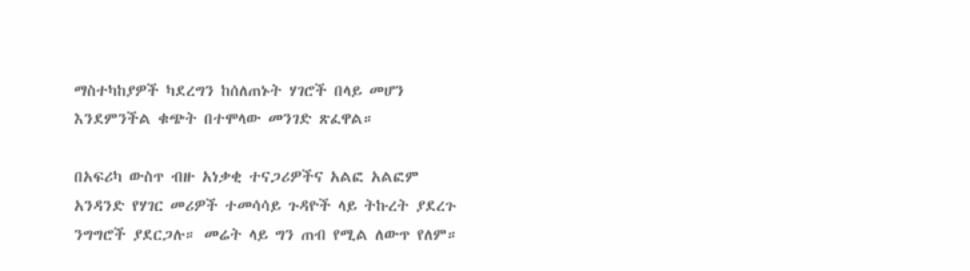ማስተካከያዎች ካደረግን ከሰለጠኑት ሃገሮች በላይ መሆን እንደምንችል ቁጭት በተሞላው መንገድ ጽፈዋል።

በአፍሪካ ውስጥ ብዙ አነቃቂ ተናጋሪዎችና አልፎ አልፎም አንዳንድ የሃገር መሪዎች ተመሳሳይ ጉዳዮች ላይ ትኩረት ያደረጉ ንግግሮች ያደርጋሉ። መሬት ላይ ግን ጠብ የሚል ለውጥ የለም።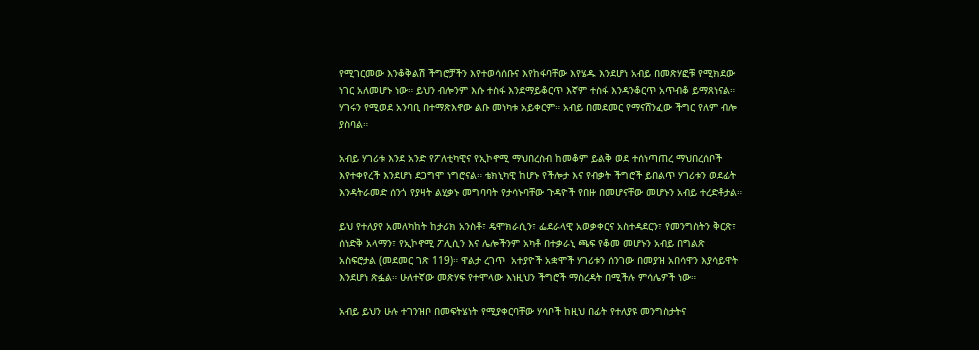የሚገርመው እንቆቅልሽ ችግሮቻችን እየተወሳሰቡና እየከፋባቸው እየሄዱ እንደሆነ አብይ በመጽሃፎቹ የሚክደው ነገር አለመሆኑ ነው። ይህን ብሎንም እሱ ተስፋ እንደማይቆርጥ እኛም ተስፋ እንዳንቆርጥ አጥብቆ ይማጸነናል። ሃገሩን የሚወደ አንባቢ በተማጽእኖው ልቡ መነካቱ አይቀርም። አብይ በመደመር የማናሸንፈው ችግር የለም ብሎ ያስባል።

አብይ ሃገሪቱ እንደ አንድ የፖለቲካዊና የኢኮኖሚ ማህበረስብ ከመቆም ይልቅ ወደ ተሰነጣጠረ ማህበረሰቦች እየተቀየረች እንደሆነ ደጋግሞ ነግሮናል። ቴክኒካዊ ከሆኑ የችሎታ እና የብቃት ችግሮች ይበልጥ ሃገሪቱን ወደፊት እንዳትራመድ ሰንጎ የያዛት ልሂቃኑ መግባባት የታሳኑባቸው ጉዳዮች የበዙ በመሆናቸው መሆኑን አብይ ተረድቶታል።

ይህ የተለያየ አመለካከት ከታሪክ አንስቶ፣ ዴሞክራሲን፣ ፌደራላዊ አወቃቀርና አስተዳደርን፣ የመንግስትን ቅርጽ፣ ሰነድቅ አላማን፣ የኢኮኖሚ ፖሊሲን እና ሌሎችንም አካቶ በተቃራኒ ጫፍ የቆመ መሆኑን አብይ በግልጽ አስፍሮታል (መደመር ገጽ 119)። ዋልታ ረገጥ  አተያዮች አቋሞች ሃገሪቱን ሰንገው በመያዝ አበሳዋን እያሳይዋት እንደሆነ ጽፏል። ሁለተኛው መጽሃፍ የተሞላው እነዚህን ችግሮች ማስረዳት በሚችሉ ምሳሌዎች ነው።

አብይ ይህን ሁሉ ተገንዝቦ በመፍትሄነት የሚያቀርባቸው ሃሳቦች ከዚህ በፊት የተለያዩ መንግስታትና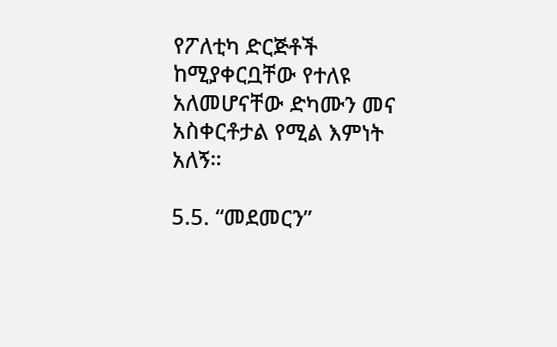የፖለቲካ ድርጅቶች ከሚያቀርቧቸው የተለዩ አለመሆናቸው ድካሙን መና አስቀርቶታል የሚል እምነት አለኝ።

5.5. “መደመርን”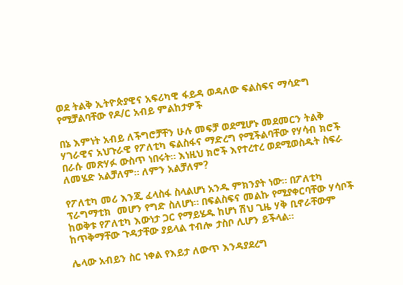ወደ ትልቅ ኢትዮጵያዊና አፍሪካዊ ፋይዳ ወዳለው ፍልስፍና ማሳድግ የሚቻልባቸው የዶ/ር አብይ ምልከታዎች

በኔ እምነት አብይ ለችግሮቻቸን ሁሉ መፍቻ ወደሚሆኑ መደመርን ትልቅ ሃገራዊና አህጉራዊ የፖለቲካ ፍልስፋና ማድረግ የሚችልባቸው የሃሳብ ክሮች በራሱ መጽሃፉ ውስጥ ነበሩት። እነዚህ ክሮች እየተረተረ ወደሚወስዱት ስፍራ ለመሄድ አልቻለም። ለምን አልቻለም?

የፖለቲካ መሪ እንጂ ፈላስፋ ስላልሆነ አንዱ ምክንያት ነው። በፖለቲካ ፕራግማቲክ  መሆን የግድ ስለሆነ። በፍልስፍና መልኩ የሚያቀርባቸው ሃሳቦች ከወቅቱ የፖለቲካ እውነታ ጋር የማይሄዱ ከሆነ ሽህ ጊዜ ሃቅ ቢኖራቸውም ከጥቅማቸው ጉዳታቸው ያይላል ተብሎ ታስቦ ሊሆን ይችላል።

ሌላው አብይን ስር ነቀል የእይታ ለውጥ እንዳያደረግ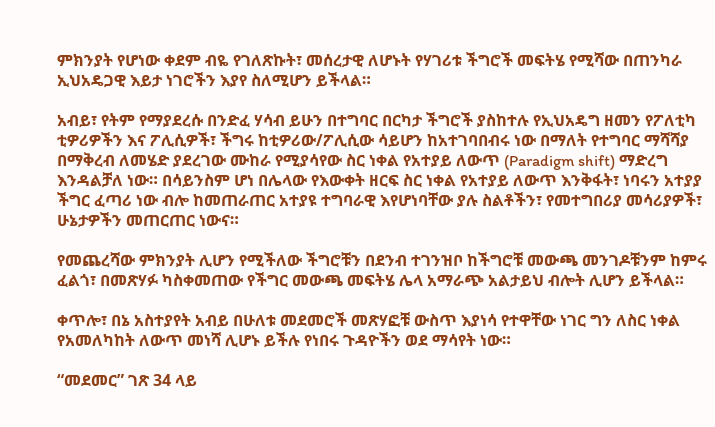ምክንያት የሆነው ቀደም ብዬ የገለጽኩት፣ መሰረታዊ ለሆኑት የሃገሪቱ ችግሮች መፍትሄ የሚሻው በጠንካራ ኢህአዴጋዊ እይታ ነገሮችን እያየ ስለሚሆን ይችላል።

አብይ፣ የትም የማያደረሱ በንድፈ ሃሳብ ይሁን በተግባር በርካታ ችግሮች ያስከተሉ የኢህአዴግ ዘመን የፖለቲካ ቲዎሪዎችን እና ፖሊሲዎች፣ ችግሩ ከቲዎሪው/ፖሊሲው ሳይሆን ከአተገባበብሩ ነው በማለት የተግባር ማሻሻያ በማቅረብ ለመሄድ ያደረገው ሙከራ የሚያሳየው ስር ነቀል የአተያይ ለውጥ (Paradigm shift) ማድረግ እንዳልቻለ ነው። በሳይንስም ሆነ በሌላው የእውቀት ዘርፍ ስር ነቀል የአተያይ ለውጥ እንቅፋት፣ ነባሩን አተያያ ችግር ፈጣሪ ነው ብሎ ከመጠራጠር አተያዩ ተግባራዊ እየሆነባቸው ያሉ ስልቶችን፣ የመተግበሪያ መሳሪያዎች፣ ሁኔታዎችን መጠርጠር ነውና።

የመጨረሻው ምክንያት ሊሆን የሚችለው ችግሮቹን በደንብ ተገንዝቦ ከችግሮቹ መውጫ መንገዶቹንም ከምሩ ፈልጎ፣ በመጽሃፉ ካስቀመጠው የችግር መውጫ መፍትሄ ሌላ አማራጭ አልታይህ ብሎት ሊሆን ይችላል።

ቀጥሎ፣ በኔ አስተያየት አብይ በሁለቱ መደመሮች መጽሃፎቹ ውስጥ እያነሳ የተዋቸው ነገር ግን ለስር ነቀል የአመለካከት ለውጥ መነሻ ሊሆኑ ይችሉ የነበሩ ጉዳዮችን ወደ ማሳየት ነው።

“መደመር” ገጽ 34 ላይ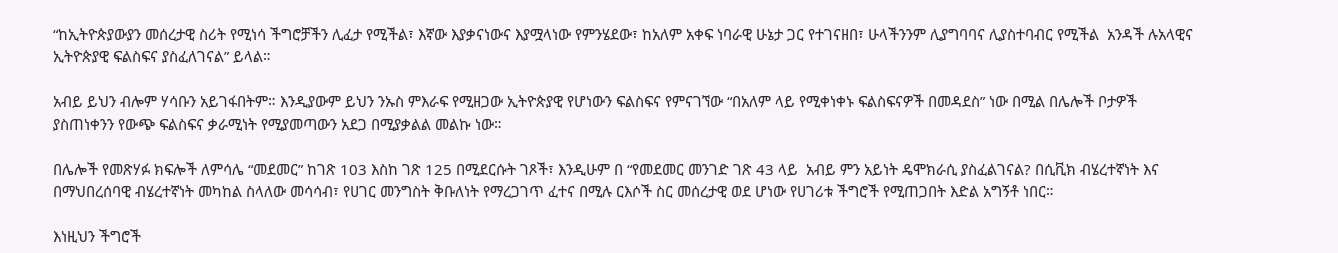“ከኢትዮጵያውያን መሰረታዊ ስሪት የሚነሳ ችግሮቻችን ሊፈታ የሚችል፣ እኛው እያቃናነውና እያሟላነው የምንሄደው፣ ከአለም አቀፍ ነባራዊ ሁኔታ ጋር የተገናዘበ፣ ሁላችንንም ሊያግባባና ሊያስተባብር የሚችል  አንዳች ሉአላዊና ኢትዮጵያዊ ፍልስፍና ያስፈለገናል” ይላል።

አብይ ይህን ብሎም ሃሳቡን አይገፋበትም። እንዲያውም ይህን ንኡስ ምእራፍ የሚዘጋው ኢትዮጵያዊ የሆነውን ፍልስፍና የምናገኘው “በአለም ላይ የሚቀነቀኑ ፍልስፍናዎች በመዳደስ” ነው በሚል በሌሎች ቦታዎች ያስጠነቀንን የውጭ ፍልስፍና ቃራሚነት የሚያመጣውን አደጋ በሚያቃልል መልኩ ነው።

በሌሎች የመጽሃፉ ክፍሎች ለምሳሌ “መደመር” ከገጽ 103 እስከ ገጽ 125 በሚደርሱት ገጾች፣ እንዲሁም በ “የመደመር መንገድ ገጽ 43 ላይ  አብይ ምን አይነት ዴሞክራሲ ያስፈልገናል? በሲቪክ ብሄረተኛነት እና በማህበረሰባዊ ብሄረተኛነት መካከል ስላለው መሳሳብ፣ የሀገር መንግስት ቅቡለነት የማረጋገጥ ፈተና በሚሉ ርእሶች ስር መሰረታዊ ወደ ሆነው የሀገሪቱ ችግሮች የሚጠጋበት እድል አግኝቶ ነበር።

እነዚህን ችግሮች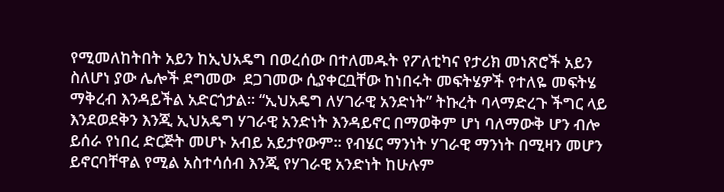የሚመለከትበት አይን ከኢህአዴግ በወረሰው በተለመዱት የፖለቲካና የታሪክ መነጽሮች አይን ስለሆነ ያው ሌሎች ደግመው  ደጋገመው ሲያቀርቧቸው ከነበሩት መፍትሄዎች የተለዬ መፍትሄ ማቅረብ እንዳይችል አድርጎታል። “ኢህአዴግ ለሃገራዊ አንድነት” ትኩረት ባላማድረጉ ችግር ላይ እንደወደቅን እንጂ ኢህአዴግ ሃገራዊ አንድነት እንዳይኖር በማወቅም ሆነ ባለማውቅ ሆን ብሎ ይሰራ የነበረ ድርጅት መሆኑ አብይ አይታየውም። የብሄር ማንነት ሃገራዊ ማንነት በሚዛን መሆን ይኖርባቸዋል የሚል አስተሳሰብ እንጂ የሃገራዊ አንድነት ከሁሉም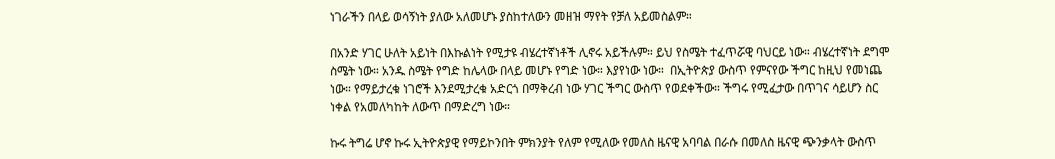ነገራችን በላይ ወሳኝነት ያለው አለመሆኑ ያስከተለውን መዘዝ ማየት የቻለ አይመስልም።

በአንድ ሃገር ሁለት አይነት በእኩልነት የሚታዩ ብሄረተኛነቶች ሊኖሩ አይችሉም። ይህ የስሜት ተፈጥሯዊ ባህርይ ነው። ብሄረተኛነት ደግሞ ስሜት ነው። አንዱ ስሜት የግድ ከሌላው በላይ መሆኑ የግድ ነው። እያየነው ነው።  በኢትዮጵያ ውስጥ የምናየው ችግር ከዚህ የመነጨ ነው። የማይታረቁ ነገሮች እንደሚታረቁ አድርጎ በማቅረብ ነው ሃገር ችግር ውስጥ የወደቀችው። ችግሩ የሚፈታው በጥገና ሳይሆን ስር ነቀል የአመለካከት ለውጥ በማድረግ ነው።

ኩሩ ትግሬ ሆኖ ኩሩ ኢትዮጵያዊ የማይኮንበት ምክንያት የለም የሚለው የመለስ ዜናዊ አባባል በራሱ በመለስ ዜናዊ ጭንቃላት ውስጥ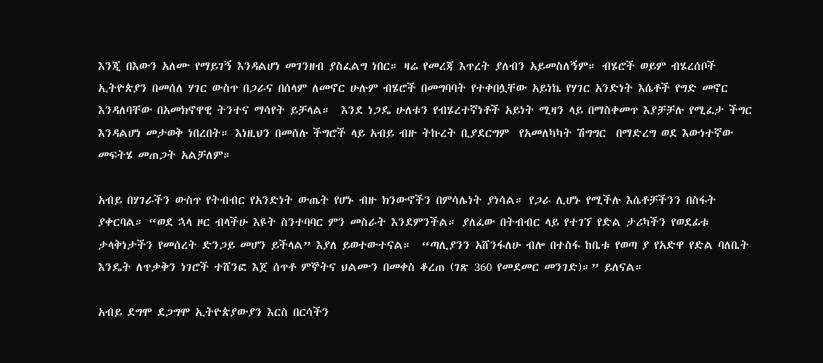እንጂ በእውን አለሙ የማይገኝ እንዳልሆነ መገንዘብ ያስፈልግ ነበር። ዛሬ የመረጃ እጥረት ያለብን አይመስለኝም። ብሄሮች ወይም ብሄረሰቦች ኢትዮጵያን በመሰለ ሃገር ውስጥ በጋራና በሰላም ለመኖር ሁሉም ብሄሮች በመግባባት የተቀበሏቸው አይነኬ የሃገር አንድነት እሴቶች የግድ መኖር እንዳለባቸው በአመክኖዋዊ ትንተና ማሳየት ይቻላል።  እንደ ነጋዴ ሁለቱን የብሄረተኛነቶች አይነት ሚዛን ላይ በማስቀመጥ እያቻቻሉ የሚፈታ ችግር እንዳልሆነ መታወቅ ነበረበት። እነዚህን በመሰሉ ችግሮች ላይ አብይ ብዙ ትኩረት ቢያደርግም  የአመለካካት ሽግግር  በማድረግ ወደ እውነተኛው መፍትሄ መጠጋት አልቻለም።

አብይ በሃገራችን ውስጥ የትብብር የአንድነት ውጤት የሆኑ ብዙ ክንውኖችን በምሳሌነት ያነሳል። የጋራ ሊሆኑ የሚችሉ እሴቶቻችንን በስፋት ያቀርባል። “ወደ ኋላ ዞር ብላችሁ እዩት ስንተባባር ምን መስራት እንደምንችል። ያለፈው በትብብር ላይ የተገኘ የድል ታሪካችን የወደፊቱ ታላቅነታችን የመሰረት ድንጋይ መሆን ይችላል” እያለ ይወተውተናል።  “ጣሊያንን አሸንፋለሁ ብሎ በተስፋ ከቤቱ የወጣ ያ የአድዋ የድል ባለቤት እንዴት ለጥቃቅን ነገሮች ተሸንፎ እጀ ሰጥቶ ምኞትና ህልሙን በመቀስ ቆረጠ (ገጽ 360 የመደመር መንገድ)።” ይለናል።

አብይ ደግሞ ደጋግሞ ኢትዮጵያውያን እርስ በርሳችን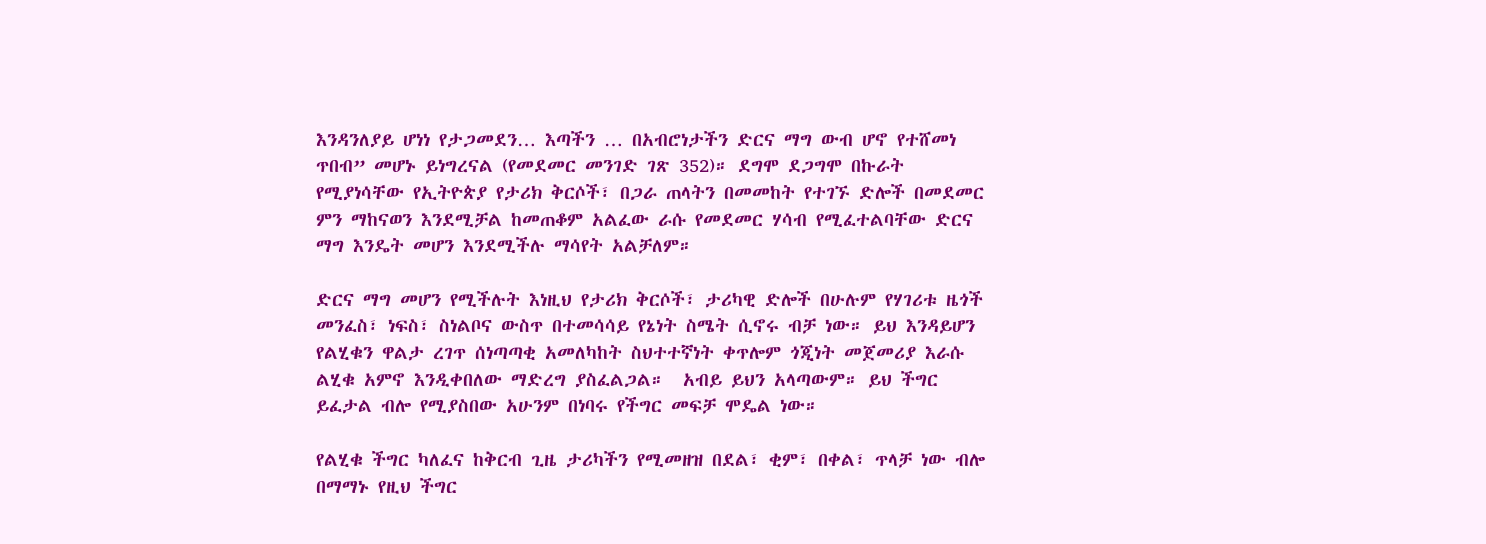እንዳንለያይ ሆነነ የታጋመደን… እጣችን … በአብሮነታችን ድርና ማግ ውብ ሆኖ የተሸመነ ጥበብ” መሆኑ ይነግረናል (የመደመር መንገድ ገጽ 352)። ደግሞ ደጋግሞ በኩራት የሚያነሳቸው የኢትዮጵያ የታሪክ ቅርሶች፣ በጋራ ጠላትን በመመከት የተገኙ ድሎች በመደመር ምን ማከናወን እንደሚቻል ከመጠቆም አልፈው ራሱ የመደመር ሃሳብ የሚፈተልባቸው ድርና ማግ እንዴት መሆን እንደሚችሉ ማሳየት አልቻለም።

ድርና ማግ መሆን የሚችሉት እነዚህ የታሪክ ቅርሶች፣ ታሪካዊ ድሎች በሁሉም የሃገሪቱ ዜጎች መንፈስ፣ ነፍስ፣ ስነልቦና ውስጥ በተመሳሳይ የኔነት ስሜት ሲኖሩ ብቻ ነው። ይህ እንዳይሆን የልሂቁን ዋልታ ረገጥ ሰነጣጣቂ አመለካከት ስህተተኛነት ቀጥሎም ጎጂነት መጀመሪያ እራሱ ልሂቁ አምኖ እንዲቀበለው ማድረግ ያስፈልጋል።  አብይ ይህን አላጣውም። ይህ ችግር ይፈታል ብሎ የሚያስበው አሁንም በነባሩ የችግር መፍቻ ሞዴል ነው።

የልሂቁ ችግር ካለፈና ከቅርብ ጊዜ ታሪካችን የሚመዘዝ በደል፣ ቂም፣ በቀል፣ ጥላቻ ነው ብሎ በማማኑ የዚህ ችግር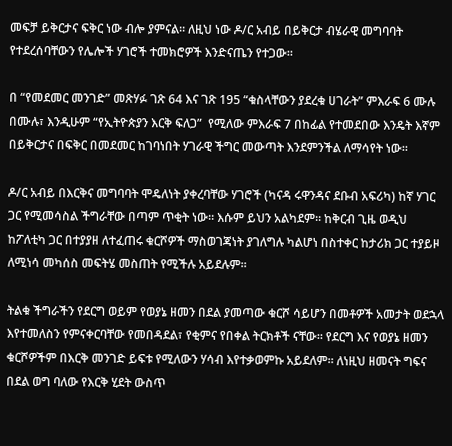መፍቻ ይቅርታና ፍቅር ነው ብሎ ያምናል። ለዚህ ነው ዶ/ር አብይ በይቅርታ ብሄራዊ መግባባት የተደረሰባቸውን የሌሎች ሃገሮች ተመክሮዎች እንድናጤን የተጋው።

በ “የመደመር መንገድ” መጽሃፉ ገጽ 64 እና ገጽ 195 “ቁስላቸውን ያደረቁ ሀገራት” ምእራፍ 6 ሙሉ በሙሉ፣ እንዲሁም “የኢትዮጵያን እርቅ ፍለጋ”  የሚለው ምእራፍ 7 በከፊል የተመደበው እንዴት እኛም በይቅርታና በፍቅር በመደመር ከገባነበት ሃገራዊ ችግር መውጣት እንደምንችል ለማሳየት ነው።

ዶ/ር አብይ በእርቅና መግባባት ሞዴለነት ያቀረባቸው ሃገሮች (ካናዳ ሩዋንዳና ደቡብ አፍሪካ) ከኛ ሃገር ጋር የሚመሳስል ችግራቸው በጣም ጥቂት ነው። እሱም ይህን አልካደም። ከቅርብ ጊዜ ወዲህ ከፖለቲካ ጋር በተያያዘ ለተፈጠሩ ቁርሾዎች ማስወገጃነት ያገለግሉ ካልሆነ በስተቀር ከታሪክ ጋር ተያይዞ ለሚነሳ መካሰስ መፍትሄ መስጠት የሚችሉ አይደሉም።

ትልቁ ችግራችን የደርግ ወይም የወያኔ ዘመን በደል ያመጣው ቁርሾ ሳይሆን በመቶዎች አመታት ወደኋላ እየተመለስን የምናቀርባቸው የመበዳደል፣ የቂምና የበቀል ትርክቶች ናቸው። የደርግ እና የወያኔ ዘመን ቁርሾዎችም በእርቅ መንገድ ይፍቱ የሚለውን ሃሳብ እየተቃወምኩ አይደለም። ለነዚህ ዘመናት ግፍና በደል ወግ ባለው የእርቅ ሂደት ውስጥ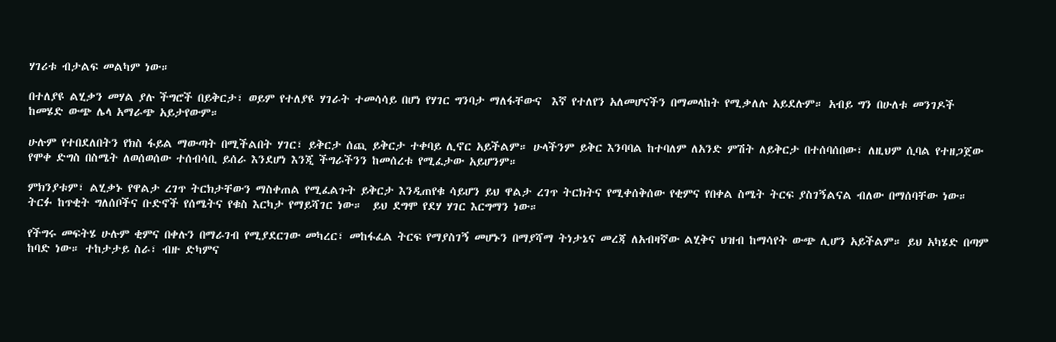ሃገሪቱ ብታልፍ መልካም ነው።

በተለያዩ ልሂቃን መሃል ያሉ ችግሮች በይቅርታ፣ ወይም የተለያዩ ሃገራት ተመሳሳይ በሆነ የሃገር ግንባታ ማለፋቸውና  እኛ የተለየን አለመሆናችን በማመላከት የሚቃለሉ አይደሉም። አብይ ግን በሁለቱ መንገዶች ከመሄድ ውጭ ሌላ አማራጭ አይታየውም።

ሁሉም የተበደለበትን የክስ ፋይል ማውጣት በሚችልበት ሃገር፣ ይቅርታ ሰጪ ይቅርታ ተቀባይ ሊኖር አይችልም። ሁላችንም ይቅር እንባባል ከተባለም ለአንድ ምሽት ለይቅርታ በተሰባሰበው፣ ለዚህም ሲባል የተዘጋጀው የሞቀ ድግስ በስሜት ለወሰወሰው ተሰብሳቢ ይሰራ እንደሆነ እንጂ ችግራችንን ከመሰረቱ የሚፈታው አይሆንም።

ምክንያቱም፣ ልሂቃኑ የዋልታ ረገጥ ትርክታቸውን ማስቀጠል የሚፈልጉት ይቅርታ እንዲጠየቁ ሳይሆን ይህ ዋልታ ረገጥ ትርክትና የሚቀሰቅሰው የቂምና የበቀል ስሜት ትርፍ ያስገኝልናል ብለው በማሰባቸው ነው። ትርፉ ከጥቂት ግለሰቦችና ቡድኖች የሰሜትና የቁስ እርካታ የማይሻገር ነው።  ይህ ደግሞ የደሃ ሃገር እርግማን ነው።

የችግሩ መፍትሄ ሁሉም ቂምና በቀሉን በማራገብ የሚያደርገው መካረር፣ መከፋፈል ትርፍ የማያስገኝ መሆኑን በማያሻማ ትነታኔና መረጃ ለአብዛኛው ልሂቅና ህዝብ ከማሳየት ውጭ ሊሆን አይችልም። ይህ አካሄድ በጣም ከባድ ነው። ተከታታይ ስራ፣ ብዙ ድካምና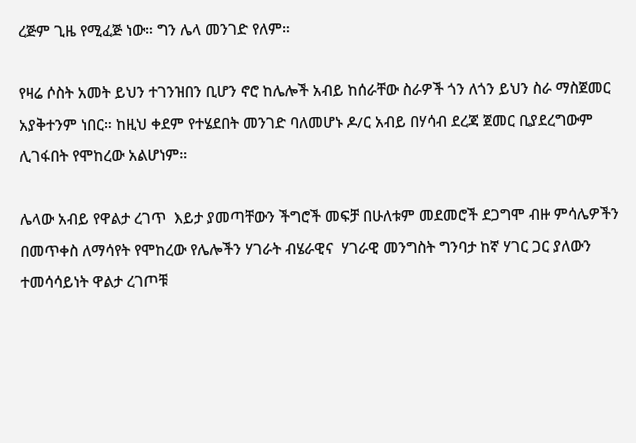ረጅም ጊዜ የሚፈጅ ነው። ግን ሌላ መንገድ የለም።

የዛሬ ሶስት አመት ይህን ተገንዝበን ቢሆን ኖሮ ከሌሎች አብይ ከሰራቸው ስራዎች ጎን ለጎን ይህን ስራ ማስጀመር አያቅተንም ነበር። ከዚህ ቀደም የተሄደበት መንገድ ባለመሆኑ ዶ/ር አብይ በሃሳብ ደረጃ ጀመር ቢያደረግውም ሊገፋበት የሞከረው አልሆነም።

ሌላው አብይ የዋልታ ረገጥ  እይታ ያመጣቸውን ችግሮች መፍቻ በሁለቱም መደመሮች ደጋግሞ ብዙ ምሳሌዎችን በመጥቀስ ለማሳየት የሞከረው የሌሎችን ሃገራት ብሄራዊና  ሃገራዊ መንግስት ግንባታ ከኛ ሃገር ጋር ያለውን ተመሳሳይነት ዋልታ ረገጦቹ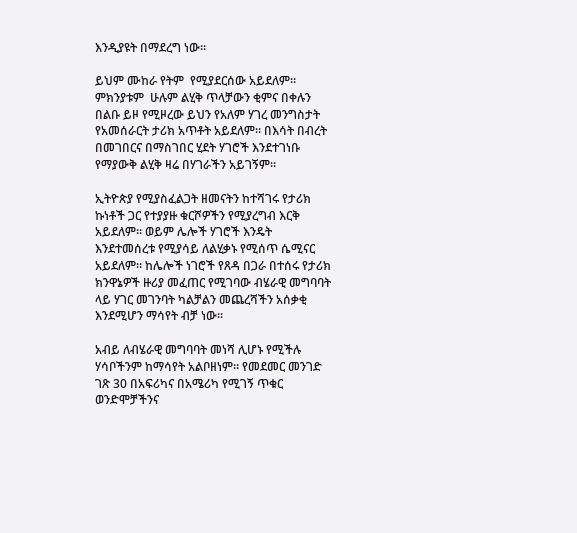እንዲያዩት በማደረግ ነው።

ይህም ሙከራ የትም  የሚያደርሰው አይደለም። ምክንያቱም  ሁሉም ልሂቅ ጥላቻውን ቂምና በቀሉን በልቡ ይዞ የሚዞረው ይህን የአለም ሃገረ መንግስታት የአመሰራርት ታሪክ አጥቶት አይደለም። በእሳት በብረት በመገበርና በማስገበር ሂደት ሃገሮች እንደተገነቡ የማያውቅ ልሂቅ ዛሬ በሃገራችን አይገኝም።

ኢትዮጵያ የሚያስፈልጋት ዘመናትን ከተሻገሩ የታሪክ ኩነቶች ጋር የተያያዙ ቁርሾዎችን የሚያረግብ እርቅ አይደለም። ወይም ሌሎች ሃገሮች እንዴት እንደተመሰረቱ የሚያሳይ ለልሂቃኑ የሚሰጥ ሴሚናር አይደለም። ከሌሎች ነገሮች የጸዳ በጋራ በተሰሩ የታሪክ ክንዋኔዎች ዙሪያ መፈጠር የሚገባው ብሄራዊ መግባባት ላይ ሃገር መገንባት ካልቻልን መጨረሻችን አሰቃቂ እንደሚሆን ማሳየት ብቻ ነው።

አብይ ለብሄራዊ መግባባት መነሻ ሊሆኑ የሚችሉ ሃሳቦችንም ከማሳየት አልቦዘነም። የመደመር መንገድ ገጽ 30 በአፍሪካና በአሜሪካ የሚገኝ ጥቁር ወንድሞቻችንና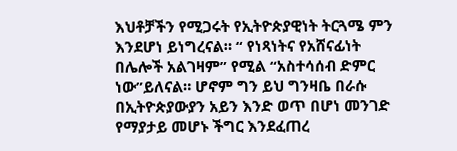እህቶቻችን የሚጋሩት የኢትዮጵያዊነት ትርጓሜ ምን እንደሆነ ይነግረናል። “ የነጻነትና የአሸናፊነት በሌሎች አልገዛም” የሚል “አስተሳሰብ ድምር ነው”ይለናል። ሆኖም ግን ይህ ግንዛቤ በራሱ በኢትዮጵያውያን አይን እንድ ወጥ በሆነ መንገድ የማያታይ መሆኑ ችግር እንደፈጠረ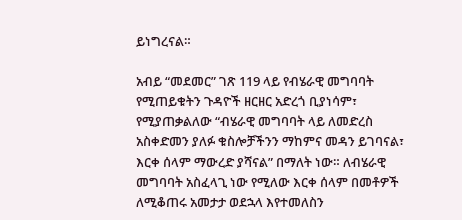ይነግረናል።

አብይ “መደመር” ገጽ 119 ላይ የብሄራዊ መግባባት የሚጠይቁትን ጉዳዮች ዘርዘር አድረጎ ቢያነሳም፣ የሚያጠቃልለው “ብሄራዊ መግባባት ላይ ለመድረስ አስቀድመን ያለፉ ቁስሎቻችንን ማከምና መዳን ይገባናል፣ እርቀ ሰላም ማውረድ ያሻናል” በማለት ነው። ለብሄራዊ መግባባት አስፈላጊ ነው የሚለው እርቀ ሰላም በመቶዎች ለሚቆጠሩ አመታታ ወደኋላ እየተመለስን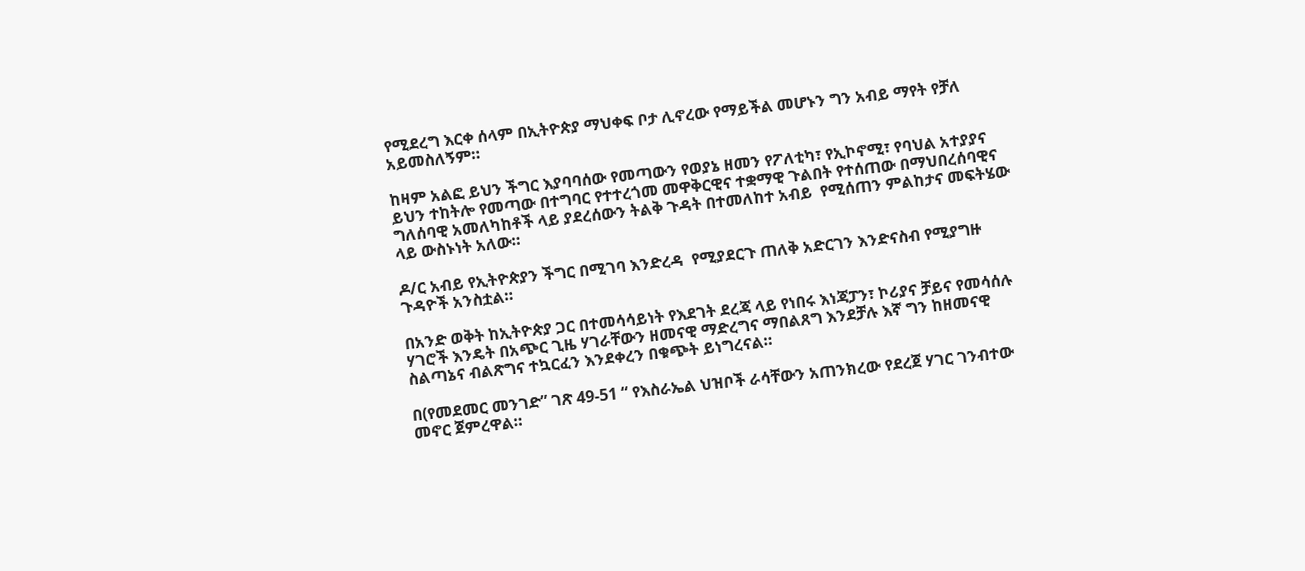የሚደረግ እርቀ ሰላም በኢትዮጵያ ማህቀፍ ቦታ ሊኖረው የማይችል መሆኑን ግን አብይ ማየት የቻለ አይመስለኝም።

ከዛም አልፎ ይህን ችግር እያባባሰው የመጣውን የወያኔ ዘመን የፖለቲካ፣ የኢኮኖሚ፣ የባህል አተያያና ይህን ተከትሎ የመጣው በተግባር የተተረጎመ መዋቅርዊና ተቋማዊ ጉልበት የተሰጠው በማህበረሰባዊና ግለሰባዊ አመለካከቶች ላይ ያደረሰውን ትልቅ ጉዳት በተመለከተ አብይ  የሚሰጠን ምልከታና መፍትሄው ላይ ውስኑነት አለው።

ዶ/ር አብይ የኢትዮጵያን ችግር በሚገባ እንድረዳ  የሚያደርጉ ጠለቅ አድርገን እንድናስብ የሚያግዙ ጉዳዮች አንስቷል።

በአንድ ወቅት ከኢትዮጵያ ጋር በተመሳሳይነት የእደገት ደረጃ ላይ የነበሩ እነጃፓን፣ ኮሪያና ቻይና የመሳሰሉ ሃገሮች እንዴት በአጭር ጊዜ ሃገራቸውን ዘመናዊ ማድረግና ማበልጸግ እንደቻሉ እኛ ግን ከዘመናዊ ስልጣኔና ብልጽግና ተኳርፈን እንደቀረን በቁጭት ይነግረናል።

በ(የመደመር መንገድ” ገጽ 49-51 “ የእስራኤል ህዝቦች ራሳቸውን አጠንክረው የደረጀ ሃገር ገንብተው መኖር ጀምረዋል።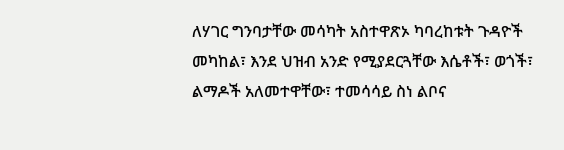ለሃገር ግንባታቸው መሳካት አስተዋጽኦ ካባረከቱት ጉዳዮች መካከል፣ እንደ ህዝብ አንድ የሚያደርጓቸው እሴቶች፣ ወጎች፣ ልማዶች አለመተዋቸው፣ ተመሳሳይ ስነ ልቦና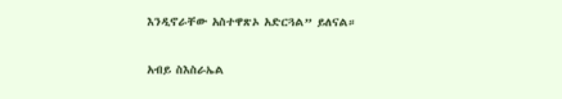እንዲኖራቸው አስተዋጽኦ አድርጓል” ይለናል።

አብይ ስእስራኤል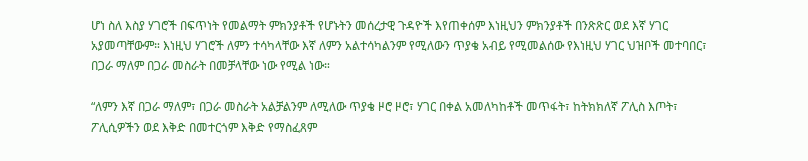ሆነ ስለ እስያ ሃገሮች በፍጥነት የመልማት ምክንያቶች የሆኑትን መሰረታዊ ጉዳዮች እየጠቀሰም እነዚህን ምክንያቶች በንጽጽር ወደ እኛ ሃገር አያመጣቸውም። እነዚህ ሃገሮች ለምን ተሳካላቸው እኛ ለምን አልተሳካልንም የሚለውን ጥያቄ አብይ የሚመልሰው የእነዚህ ሃገር ህዝቦች መተባበር፣ በጋራ ማለም በጋራ መስራት በመቻላቸው ነው የሚል ነው።

“ለምን እኛ በጋራ ማለም፣ በጋራ መስራት አልቻልንም ለሚለው ጥያቄ ዞሮ ዞሮ፣ ሃገር በቀል አመለካከቶች መጥፋት፣ ከትክክለኛ ፖሊስ እጦት፣ ፖሊሲዎችን ወደ እቅድ በመተርጎም እቅድ የማስፈጸም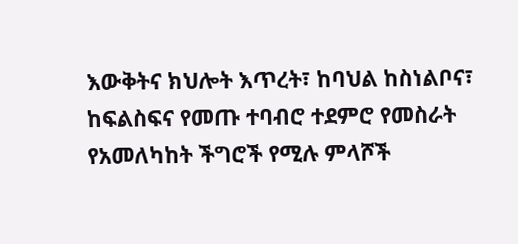እውቅትና ክህሎት እጥረት፣ ከባህል ከስነልቦና፣ ከፍልስፍና የመጡ ተባብሮ ተደምሮ የመስራት የአመለካከት ችግሮች የሚሉ ምላሾች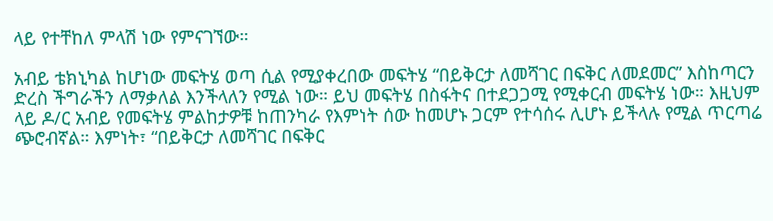ላይ የተቸከለ ምላሽ ነው የምናገኘው።

አብይ ቴክኒካል ከሆነው መፍትሄ ወጣ ሲል የሚያቀረበው መፍትሄ “በይቅርታ ለመሻገር በፍቅር ለመደመር” እስከጣርን ድረስ ችግራችን ለማቃለል እንችላለን የሚል ነው። ይህ መፍትሄ በስፋትና በተደጋጋሚ የሚቀርብ መፍትሄ ነው። እዚህም ላይ ዶ/ር አብይ የመፍትሄ ምልከታዎቹ ከጠንካራ የእምነት ሰው ከመሆኑ ጋርም የተሳሰሩ ሊሆኑ ይችላሉ የሚል ጥርጣሬ ጭሮብኛል። እምነት፣ “በይቅርታ ለመሻገር በፍቅር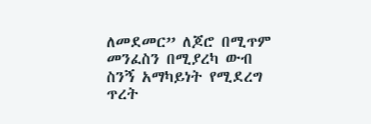ለመደመር” ለጆሮ በሚጥም መንፈስን በሚያረካ ውብ ስንኝ አማካይነት የሚደረግ ጥረት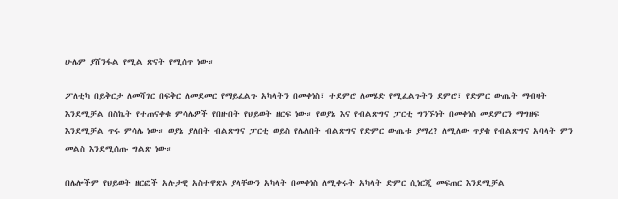ሁሌም ያሸንፋል የሚል ጽናት የሚሰጥ ነው።

ፖለቲካ በይቅርታ ለመሻገር በፍቅር ለመደመር የማይፈልጉ አካላትን በመቀነስ፣ ተደምሮ ለመሄድ የሚፈልጉትን ደምሮ፣ የድምር ውጤት ማብዛት እንደሚቻል በስኬት የተጠናቀቁ ምሳሌዎች የበዙበት የህይወት ዘርፍ ነው። የወያኔ እና የብልጽግና ፓርቲ ግንኙነት በመቀነስ መደምርን ማግዘፍ እንደሚቻል ጥሩ ምሳሌ ነው። ወያኔ ያለበት ብልጽግና ፓርቲ ወይስ የሌለበት ብልጽግና የድምር ውጤቱ ያማረ? ለሚለው ጥያቄ የብልጽግና አባላት ምን መልስ እንደሚሰጡ ግልጽ ነው።

በሌሎችም የህይወት ዘርፎች አሉታዊ አስተዋጽኦ ያላቸውን አካላት በመቀነስ ለሚቀሩት አካላት ድምር ሲነርጂ መፍጠር እንደሚቻል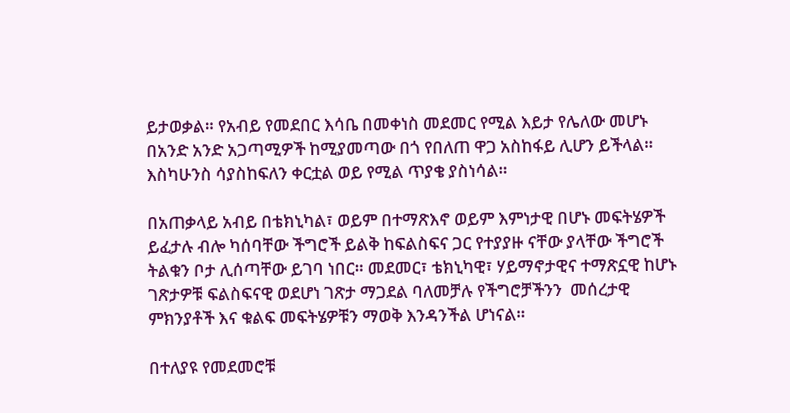ይታወቃል። የአብይ የመደበር እሳቤ በመቀነስ መደመር የሚል እይታ የሌለው መሆኑ በአንድ አንድ አጋጣሚዎች ከሚያመጣው በጎ የበለጠ ዋጋ አስከፋይ ሊሆን ይችላል። እስካሁንስ ሳያስከፍለን ቀርቷል ወይ የሚል ጥያቄ ያስነሳል።

በአጠቃላይ አብይ በቴክኒካል፣ ወይም በተማጽእኖ ወይም እምነታዊ በሆኑ መፍትሄዎች ይፈታሉ ብሎ ካሰባቸው ችግሮች ይልቅ ከፍልስፍና ጋር የተያያዙ ናቸው ያላቸው ችግሮች ትልቁን ቦታ ሊሰጣቸው ይገባ ነበር። መደመር፣ ቴክኒካዊ፣ ሃይማኖታዊና ተማጽኗዊ ከሆኑ ገጽታዎቹ ፍልስፍናዊ ወደሆነ ገጽታ ማጋደል ባለመቻሉ የችግሮቻችንን  መሰረታዊ ምክንያቶች እና ቁልፍ መፍትሄዎቹን ማወቅ እንዳንችል ሆነናል።

በተለያዩ የመደመሮቹ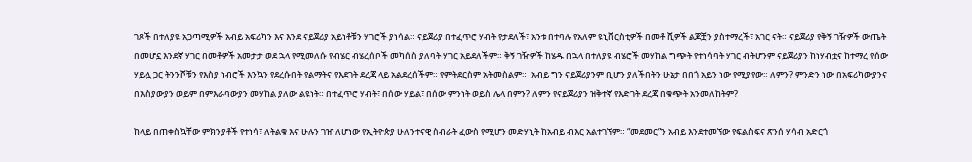ገጾች በተለያዩ አጋጣሚዎች አብይ አፍሪካን እና እንደ ናይጀሪያ አይነቶቹን ሃገሮች ያነሳል። ናይጀሪያ በተፈጥሮ ሃብት የታደለች፣ አንቱ በተባሉ የአለም ዩኒቨርስቲዎች በመቶ ሺዎች ልጆቿን ያስተማረች፣ አገር ናት። ናይጀሪያ የቅኝ ገዥዎች ውጤት በመሆኗ እንደኛ ሃገር በመቶዎች አመታታ ወደ ኋላ የሚመለሱ የብሄር ብሄረሰቦች መካሰስ ያለባት ሃገር አይደለችም። ቅኝ ገዥዎች ከሄዱ በኋላ በተለያዩ ብሄሮች መሃከል ግጭት የተነሳባት ሃገር ብትሆንም ናይጀሪያን ከነሃብቷና ከተማረ የሰው ሃይሏ ጋር ትንንሾቹን የእስያ ነብሮች እንኳን የደረሱበት የልማትና የእደገት ደረጃ ላይ አልደረሰችም። የምትደርስም አትመስልም።  አብይ ግን ናይጀሪያንም ቢሆን ያለችበትን ሁኔታ በበጎ አይን ነው የሚያየው። ለምን? ምንድን ነው በአፍሪካውያንና በእስያውያን ወይም በምእራባውያን መሃከል ያለው ልዩነት። በተፈጥሮ ሃብት፣ በሰው ሃይል፣ በሰው ምንነት ወይስ ሌላ በምን? ለምን የናይጀሪያን ዝቅተኛ የእድገት ደረጃ በቁጭት አንመለከትም?

ከላይ በጠቀስኳቸው ምክንያቶች የተነሳ፣ ለትልቁ እና ሁሉን ገዠ ለሆነው የኢትዮጵያ ሁለንተናዊ ስብራት ፈውስ የሚሆን መድሃኒት ከአብይ ብእር አልተገኘም። “መደመር”ን አብይ እንደተመኘው የፍልስፍና ጽንሰ ሃሳብ አድርጎ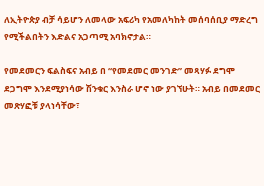ለኢትዮጵያ ብቻ ሳይሆን ለመላው አፍሪካ የአመለካከት መሰባሰቢያ ማድረግ የሚችልበትን እድልና አጋጣሚ አባክኖታል።

የመደመርን ፍልስፍና አብይ በ “የመደመር መንገድ” መጻሃፉ ደግሞ ደጋግሞ እንደሚያነሳው ሽንቁር እንስራ ሆኖ ነው ያገኘሁት። አብይ በመደመር መጽሃፎቹ ያላነሳቸው፣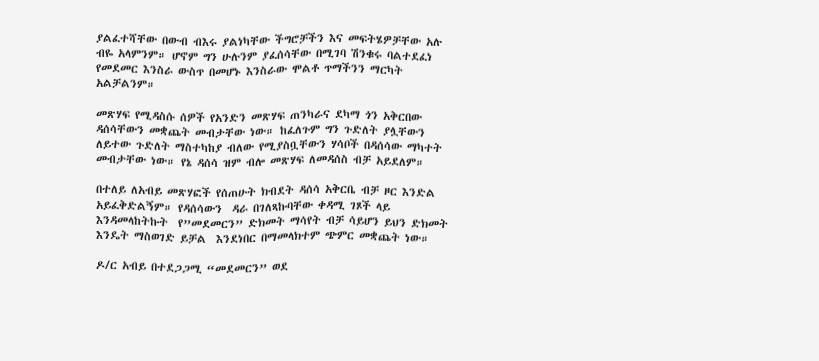ያልፈተሻቸው በውብ ብእሩ ያልነካቸው ችግሮቻችን እና መፍትሄዎቻቸው አሉ ብዬ አላምንም። ሆኖም ግን ሁሉንም ያፈሰሳቸው በሚገባ ሽንቁሩ ባልተደፈነ የመደመር እንስራ ውስጥ በመሆኑ እንስራው ሞልቶ ጥማችንን ማርካት አልቻልንም።

መጽሃፍ የሚዳስሱ ሰዎች የአንድን መጽሃፍ ጠንካራና ደካማ ጎን አቅርበው ዳሰሳቸውን መቋጨት መብታቸው ነው። ከፈለጉም ግን ጉድለት ያሏቸውን ለይተው ጉድለት ማስተካከያ ብለው የሚያስቧቸውን ሃሳቦች በዳሰሳው ማካተት መብታቸው ነው። የኔ ዳሰሳ ዝም ብሎ መጽሃፍ ለመዳሰስ ብቻ አይደለም።

በተለይ ለአብይ መጽሃፎች የሰጠሁት ክብደት ዳሰሳ አቅርቤ ብቻ ዞር እንድል አይፈቅድልኝም። የዳሰሳውን  ዳራ በገለጻኩባቸው ቀዳሚ ገጾች ላይ እንዳመላከትኩት  የ”መደመርን” ድክመት ማሳየት ብቻ ሳይሆን ይህን ድክመት እንዴት ማስወገድ ይቻል  እንደነበር በማመላክተም ጭምር መቋጨት ነው።

ዶ/ር አብይ በተደጋጋሚ “መደመርን” ወደ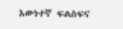እውነተኛ ፍልስፍና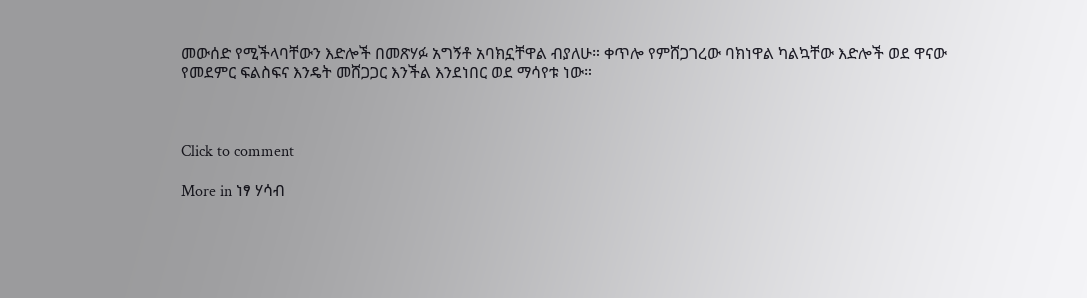መውሰድ የሚችላባቸውን እድሎች በመጽሃፉ አግኝቶ አባክኗቸዋል ብያለሁ። ቀጥሎ የምሸጋገረው ባክነዋል ካልኳቸው እድሎች ወደ ዋናው የመደምር ፍልስፍና እንዴት መሸጋጋር እንችል እንደነበር ወደ ማሳየቱ ነው።



Click to comment

More in ነፃ ሃሳብ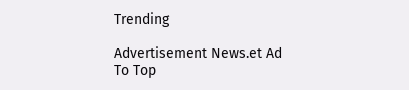Trending

Advertisement News.et Ad
To Top